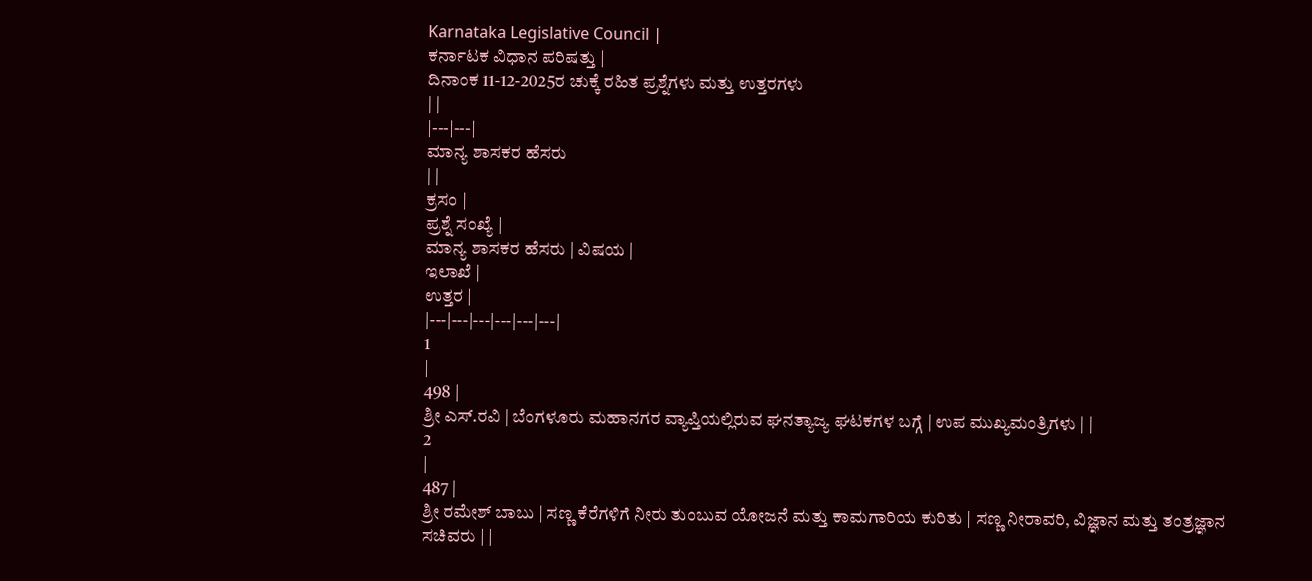Karnataka Legislative Council |
ಕರ್ನಾಟಕ ವಿಧಾನ ಪರಿಷತ್ತು |
ದಿನಾಂಕ 11-12-2025ರ ಚುಕ್ಕೆ ರಹಿತ ಪ್ರಶ್ನೆಗಳು ಮತ್ತು ಉತ್ತರಗಳು
| |
|---|---|
ಮಾನ್ಯ ಶಾಸಕರ ಹೆಸರು
| |
ಕ್ರಸಂ |
ಪ್ರಶ್ನೆ ಸಂಖ್ಯೆ |
ಮಾನ್ಯ ಶಾಸಕರ ಹೆಸರು | ವಿಷಯ |
ಇಲಾಖೆ |
ಉತ್ತರ |
|---|---|---|---|---|---|
1
|
498 |
ಶ್ರೀ ಎಸ್.ರವಿ | ಬೆಂಗಳೂರು ಮಹಾನಗರ ವ್ಯಾಪ್ತಿಯಲ್ಲಿರುವ ಘನತ್ಯಾಜ್ಯ ಘಟಕಗಳ ಬಗ್ಗೆ | ಉಪ ಮುಖ್ಯಮಂತ್ರಿಗಳು | |
2
|
487 |
ಶ್ರೀ ರಮೇಶ್ ಬಾಬು | ಸಣ್ಣ ಕೆರೆಗಳಿಗೆ ನೀರು ತುಂಬುವ ಯೋಜನೆ ಮತ್ತು ಕಾಮಗಾರಿಯ ಕುರಿತು | ಸಣ್ಣ ನೀರಾವರಿ, ವಿಜ್ಞಾನ ಮತ್ತು ತಂತ್ರಜ್ಞಾನ ಸಚಿವರು | |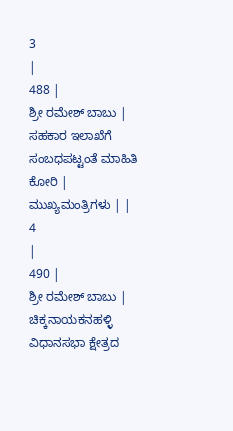3
|
488 |
ಶ್ರೀ ರಮೇಶ್ ಬಾಬು | ಸಹಕಾರ ಇಲಾಖೆಗೆ ಸಂಬಧಪಟ್ಟಂತೆ ಮಾಹಿತಿ ಕೋರಿ | ಮುಖ್ಯಮಂತ್ರಿಗಳು | |
4
|
490 |
ಶ್ರೀ ರಮೇಶ್ ಬಾಬು | ಚಿಕ್ಕನಾಯಕನಹಳ್ಳಿ ವಿಧಾನಸಭಾ ಕ್ಷೇತ್ರದ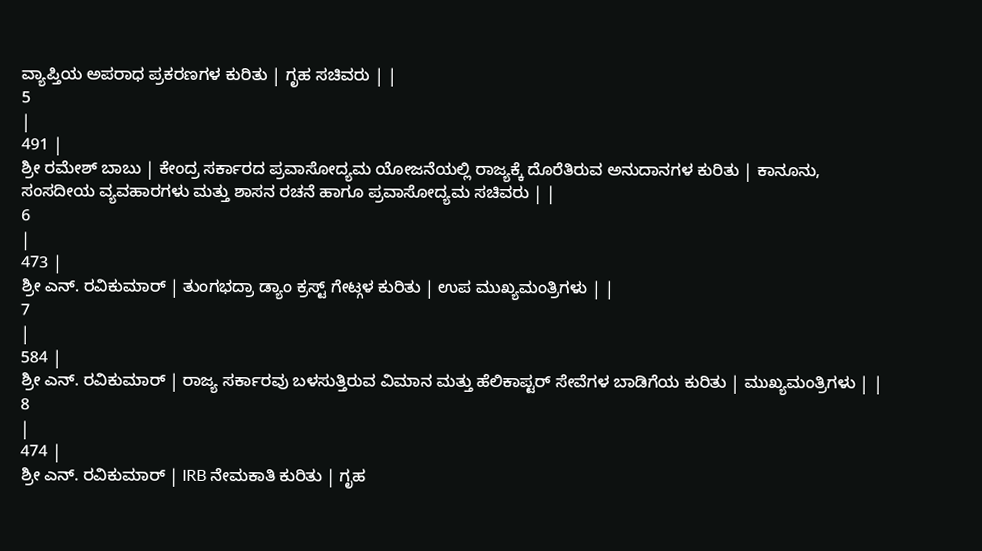ವ್ಯಾಪ್ತಿಯ ಅಪರಾಧ ಪ್ರಕರಣಗಳ ಕುರಿತು | ಗೃಹ ಸಚಿವರು | |
5
|
491 |
ಶ್ರೀ ರಮೇಶ್ ಬಾಬು | ಕೇಂದ್ರ ಸರ್ಕಾರದ ಪ್ರವಾಸೋದ್ಯಮ ಯೋಜನೆಯಲ್ಲಿ ರಾಜ್ಯಕ್ಕೆ ದೊರೆತಿರುವ ಅನುದಾನಗಳ ಕುರಿತು | ಕಾನೂನು, ಸಂಸದೀಯ ವ್ಯವಹಾರಗಳು ಮತ್ತು ಶಾಸನ ರಚನೆ ಹಾಗೂ ಪ್ರವಾಸೋದ್ಯಮ ಸಚಿವರು | |
6
|
473 |
ಶ್ರೀ ಎನ್. ರವಿಕುಮಾರ್ | ತುಂಗಭದ್ರಾ ಡ್ಯಾಂ ಕ್ರಸ್ಟ್ ಗೇಟ್ಗಳ ಕುರಿತು | ಉಪ ಮುಖ್ಯಮಂತ್ರಿಗಳು | |
7
|
584 |
ಶ್ರೀ ಎನ್. ರವಿಕುಮಾರ್ | ರಾಜ್ಯ ಸರ್ಕಾರವು ಬಳಸುತ್ತಿರುವ ವಿಮಾನ ಮತ್ತು ಹೆಲಿಕಾಪ್ಟರ್ ಸೇವೆಗಳ ಬಾಡಿಗೆಯ ಕುರಿತು | ಮುಖ್ಯಮಂತ್ರಿಗಳು | |
8
|
474 |
ಶ್ರೀ ಎನ್. ರವಿಕುಮಾರ್ | IRB ನೇಮಕಾತಿ ಕುರಿತು | ಗೃಹ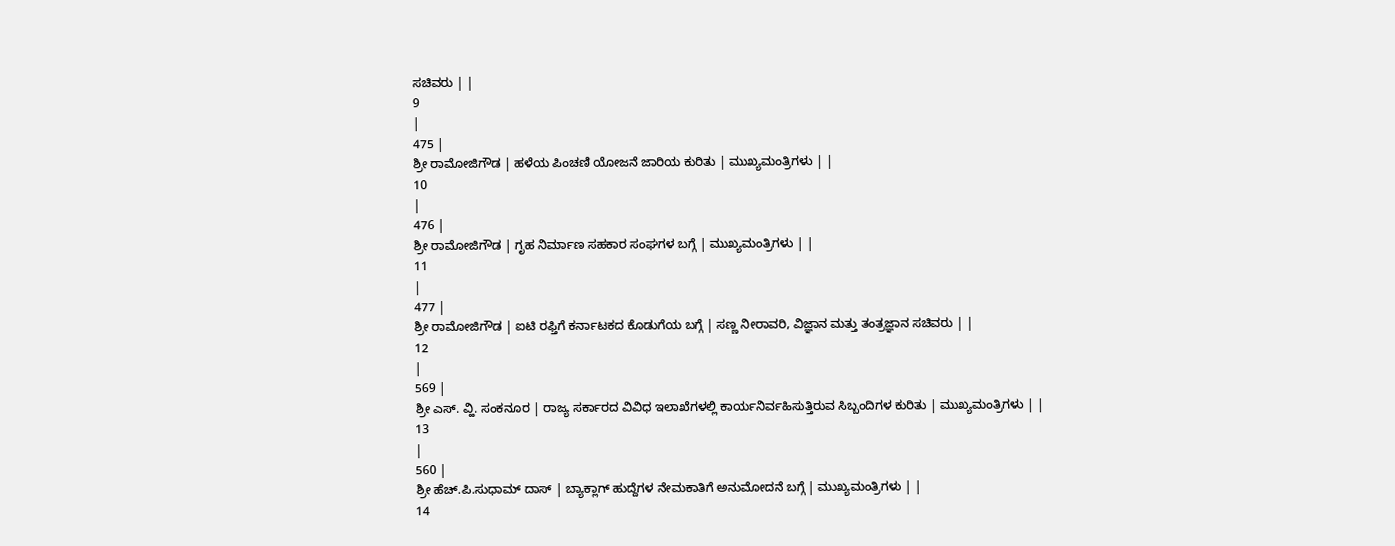ಸಚಿವರು | |
9
|
475 |
ಶ್ರೀ ರಾಮೋಜಿಗೌಡ | ಹಳೆಯ ಪಿಂಚಣಿ ಯೋಜನೆ ಜಾರಿಯ ಕುರಿತು | ಮುಖ್ಯಮಂತ್ರಿಗಳು | |
10
|
476 |
ಶ್ರೀ ರಾಮೋಜಿಗೌಡ | ಗೃಹ ನಿರ್ಮಾಣ ಸಹಕಾರ ಸಂಘಗಳ ಬಗ್ಗೆ | ಮುಖ್ಯಮಂತ್ರಿಗಳು | |
11
|
477 |
ಶ್ರೀ ರಾಮೋಜಿಗೌಡ | ಐಟಿ ರಫ್ತಿಗೆ ಕರ್ನಾಟಕದ ಕೊಡುಗೆಯ ಬಗ್ಗೆ | ಸಣ್ಣ ನೀರಾವರಿ, ವಿಜ್ಞಾನ ಮತ್ತು ತಂತ್ರಜ್ಞಾನ ಸಚಿವರು | |
12
|
569 |
ಶ್ರೀ ಎಸ್. ವ್ಹಿ. ಸಂಕನೂರ | ರಾಜ್ಯ ಸರ್ಕಾರದ ವಿವಿಧ ಇಲಾಖೆಗಳಲ್ಲಿ ಕಾರ್ಯನಿರ್ವಹಿಸುತ್ತಿರುವ ಸಿಬ್ಬಂದಿಗಳ ಕುರಿತು | ಮುಖ್ಯಮಂತ್ರಿಗಳು | |
13
|
560 |
ಶ್ರೀ ಹೆಚ್.ಪಿ.ಸುಧಾಮ್ ದಾಸ್ | ಬ್ಯಾಕ್ಲಾಗ್ ಹುದ್ದೆಗಳ ನೇಮಕಾತಿಗೆ ಅನುಮೋದನೆ ಬಗ್ಗೆ | ಮುಖ್ಯಮಂತ್ರಿಗಳು | |
14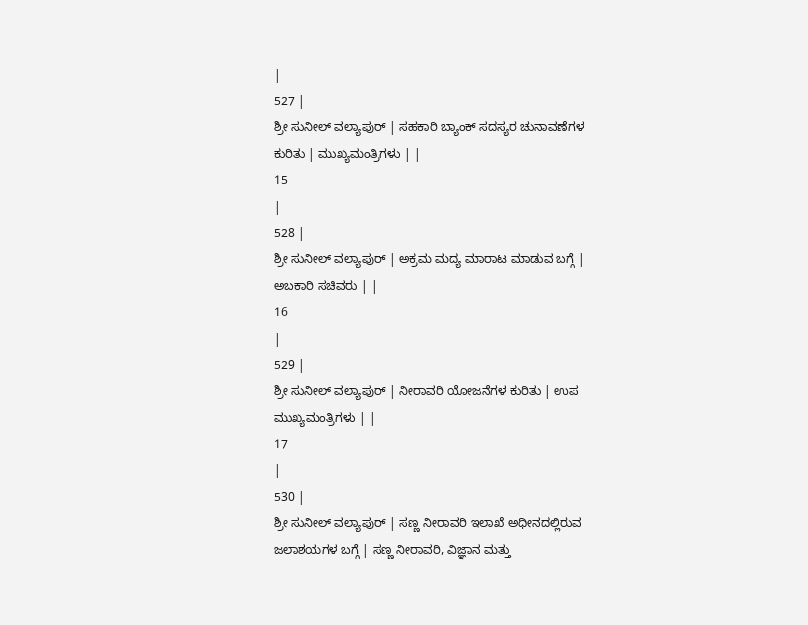|
527 |
ಶ್ರೀ ಸುನೀಲ್ ವಲ್ಯಾಪುರ್ | ಸಹಕಾರಿ ಬ್ಯಾಂಕ್ ಸದಸ್ಯರ ಚುನಾವಣೆಗಳ ಕುರಿತು | ಮುಖ್ಯಮಂತ್ರಿಗಳು | |
15
|
528 |
ಶ್ರೀ ಸುನೀಲ್ ವಲ್ಯಾಪುರ್ | ಅಕ್ರಮ ಮದ್ಯ ಮಾರಾಟ ಮಾಡುವ ಬಗ್ಗೆ | ಅಬಕಾರಿ ಸಚಿವರು | |
16
|
529 |
ಶ್ರೀ ಸುನೀಲ್ ವಲ್ಯಾಪುರ್ | ನೀರಾವರಿ ಯೋಜನೆಗಳ ಕುರಿತು | ಉಪ ಮುಖ್ಯಮಂತ್ರಿಗಳು | |
17
|
530 |
ಶ್ರೀ ಸುನೀಲ್ ವಲ್ಯಾಪುರ್ | ಸಣ್ಣ ನೀರಾವರಿ ಇಲಾಖೆ ಅಧೀನದಲ್ಲಿರುವ ಜಲಾಶಯಗಳ ಬಗ್ಗೆ | ಸಣ್ಣ ನೀರಾವರಿ, ವಿಜ್ಞಾನ ಮತ್ತು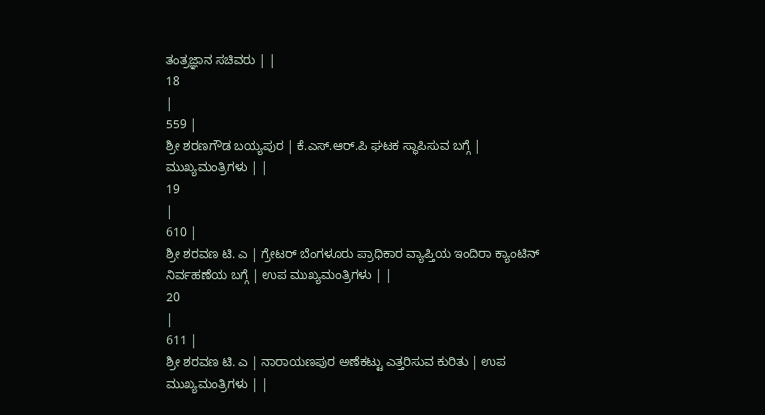ತಂತ್ರಜ್ಞಾನ ಸಚಿವರು | |
18
|
559 |
ಶ್ರೀ ಶರಣಗೌಡ ಬಯ್ಯಪುರ | ಕೆ.ಎಸ್.ಆರ್.ಪಿ ಘಟಕ ಸ್ಥಾಪಿಸುವ ಬಗ್ಗೆ | ಮುಖ್ಯಮಂತ್ರಿಗಳು | |
19
|
610 |
ಶ್ರೀ ಶರವಣ ಟಿ. ಎ | ಗ್ರೇಟರ್ ಬೆಂಗಳೂರು ಪ್ರಾಧಿಕಾರ ವ್ಯಾಪ್ತಿಯ ಇಂದಿರಾ ಕ್ಯಾಂಟಿನ್ ನಿರ್ವಹಣೆಯ ಬಗ್ಗೆ | ಉಪ ಮುಖ್ಯಮಂತ್ರಿಗಳು | |
20
|
611 |
ಶ್ರೀ ಶರವಣ ಟಿ. ಎ | ನಾರಾಯಣಪುರ ಅಣೆಕಟ್ಟು ಎತ್ತರಿಸುವ ಕುರಿತು | ಉಪ ಮುಖ್ಯಮಂತ್ರಿಗಳು | |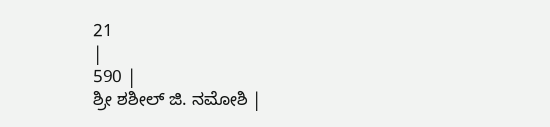21
|
590 |
ಶ್ರೀ ಶಶೀಲ್ ಜಿ. ನಮೋಶಿ |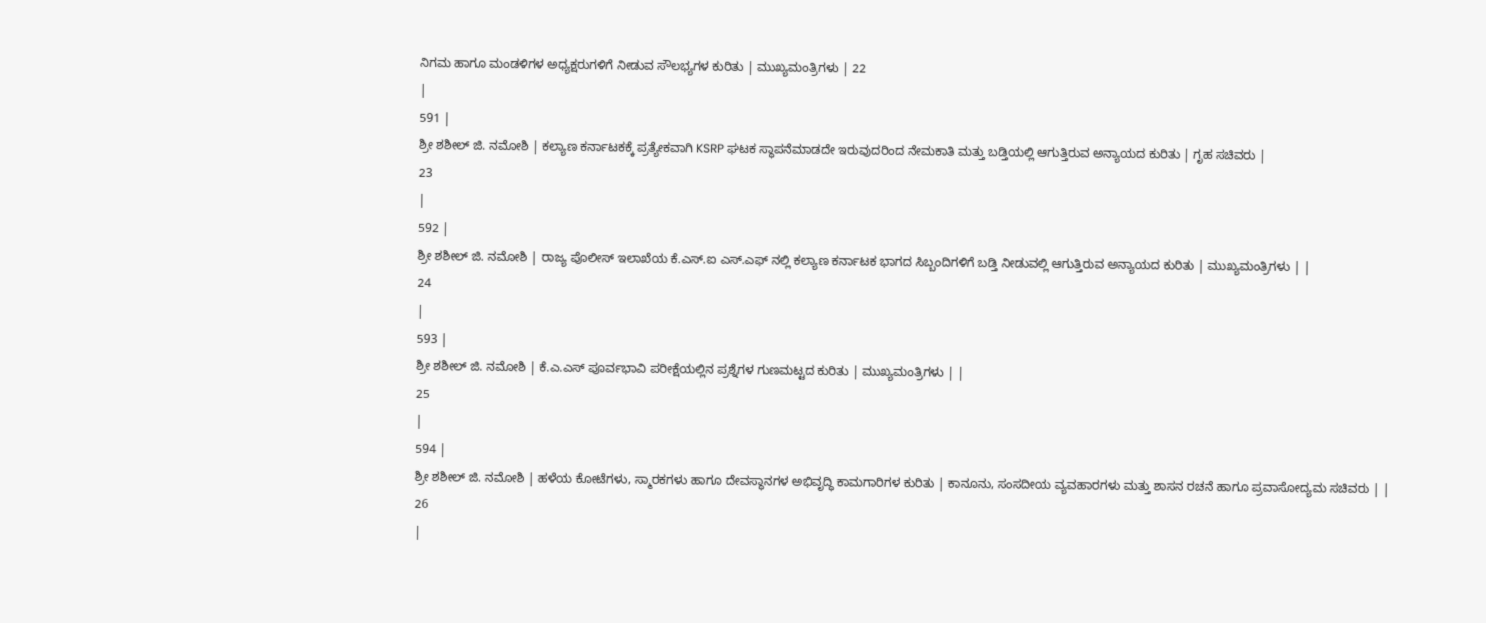ನಿಗಮ ಹಾಗೂ ಮಂಡಳಿಗಳ ಅಧ್ಯಕ್ಷರುಗಳಿಗೆ ನೀಡುವ ಸೌಲಭ್ಯಗಳ ಕುರಿತು | ಮುಖ್ಯಮಂತ್ರಿಗಳು | 22
|
591 |
ಶ್ರೀ ಶಶೀಲ್ ಜಿ. ನಮೋಶಿ | ಕಲ್ಯಾಣ ಕರ್ನಾಟಕಕ್ಕೆ ಪ್ರತ್ಯೇಕವಾಗಿ KSRP ಘಟಕ ಸ್ಥಾಪನೆಮಾಡದೇ ಇರುವುದರಿಂದ ನೇಮಕಾತಿ ಮತ್ತು ಬಡ್ತಿಯಲ್ಲಿ ಆಗುತ್ತಿರುವ ಅನ್ಯಾಯದ ಕುರಿತು | ಗೃಹ ಸಚಿವರು |
23
|
592 |
ಶ್ರೀ ಶಶೀಲ್ ಜಿ. ನಮೋಶಿ | ರಾಜ್ಯ ಪೊಲೀಸ್ ಇಲಾಖೆಯ ಕೆ.ಎಸ್.ಐ ಎಸ್.ಎಫ್ ನಲ್ಲಿ ಕಲ್ಯಾಣ ಕರ್ನಾಟಕ ಭಾಗದ ಸಿಬ್ಬಂದಿಗಳಿಗೆ ಬಡ್ತಿ ನೀಡುವಲ್ಲಿ ಆಗುತ್ತಿರುವ ಅನ್ಯಾಯದ ಕುರಿತು | ಮುಖ್ಯಮಂತ್ರಿಗಳು | |
24
|
593 |
ಶ್ರೀ ಶಶೀಲ್ ಜಿ. ನಮೋಶಿ | ಕೆ.ಎ.ಎಸ್ ಪೂರ್ವಭಾವಿ ಪರೀಕ್ಷೆಯಲ್ಲಿನ ಪ್ರಶ್ನೆಗಳ ಗುಣಮಟ್ಟದ ಕುರಿತು | ಮುಖ್ಯಮಂತ್ರಿಗಳು | |
25
|
594 |
ಶ್ರೀ ಶಶೀಲ್ ಜಿ. ನಮೋಶಿ | ಹಳೆಯ ಕೋಟೆಗಳು, ಸ್ಮಾರಕಗಳು ಹಾಗೂ ದೇವಸ್ಥಾನಗಳ ಅಭಿವೃದ್ಧಿ ಕಾಮಗಾರಿಗಳ ಕುರಿತು | ಕಾನೂನು, ಸಂಸದೀಯ ವ್ಯವಹಾರಗಳು ಮತ್ತು ಶಾಸನ ರಚನೆ ಹಾಗೂ ಪ್ರವಾಸೋದ್ಯಮ ಸಚಿವರು | |
26
|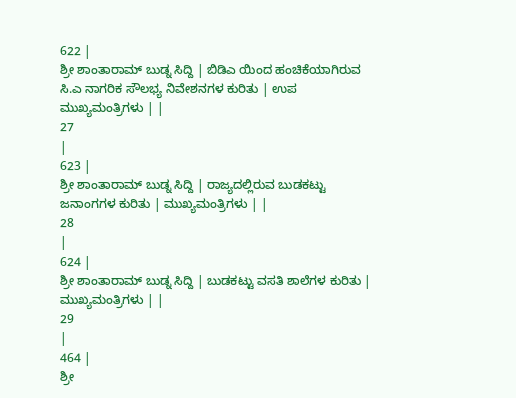622 |
ಶ್ರೀ ಶಾಂತಾರಾಮ್ ಬುಡ್ನ ಸಿದ್ದಿ | ಬಿಡಿಎ ಯಿಂದ ಹಂಚಿಕೆಯಾಗಿರುವ ಸಿ.ಎ ನಾಗರಿಕ ಸೌಲಭ್ಯ ನಿವೇಶನಗಳ ಕುರಿತು | ಉಪ ಮುಖ್ಯಮಂತ್ರಿಗಳು | |
27
|
623 |
ಶ್ರೀ ಶಾಂತಾರಾಮ್ ಬುಡ್ನ ಸಿದ್ದಿ | ರಾಜ್ಯದಲ್ಲಿರುವ ಬುಡಕಟ್ಟು ಜನಾಂಗಗಳ ಕುರಿತು | ಮುಖ್ಯಮಂತ್ರಿಗಳು | |
28
|
624 |
ಶ್ರೀ ಶಾಂತಾರಾಮ್ ಬುಡ್ನ ಸಿದ್ದಿ | ಬುಡಕಟ್ಟು ವಸತಿ ಶಾಲೆಗಳ ಕುರಿತು | ಮುಖ್ಯಮಂತ್ರಿಗಳು | |
29
|
464 |
ಶ್ರೀ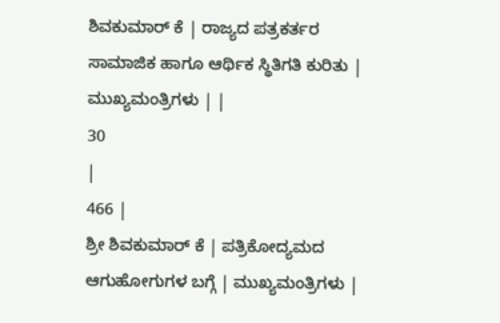ಶಿವಕುಮಾರ್ ಕೆ | ರಾಜ್ಯದ ಪತ್ರಕರ್ತರ ಸಾಮಾಜಿಕ ಹಾಗೂ ಆರ್ಥಿಕ ಸ್ಥಿತಿಗತಿ ಕುರಿತು | ಮುಖ್ಯಮಂತ್ರಿಗಳು | |
30
|
466 |
ಶ್ರೀ ಶಿವಕುಮಾರ್ ಕೆ | ಪತ್ರಿಕೋದ್ಯಮದ ಆಗುಹೋಗುಗಳ ಬಗ್ಗೆ | ಮುಖ್ಯಮಂತ್ರಿಗಳು |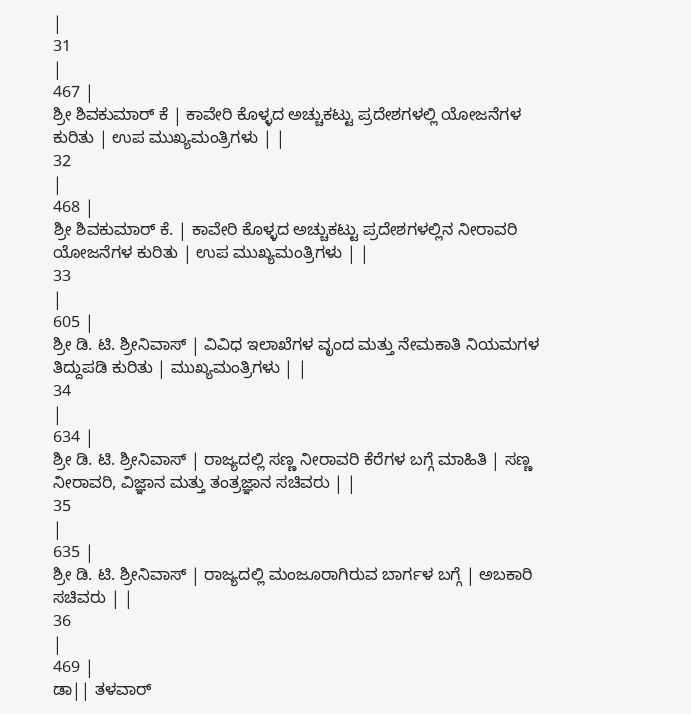|
31
|
467 |
ಶ್ರೀ ಶಿವಕುಮಾರ್ ಕೆ | ಕಾವೇರಿ ಕೊಳ್ಳದ ಅಚ್ಚುಕಟ್ಟು ಪ್ರದೇಶಗಳಲ್ಲಿ ಯೋಜನೆಗಳ ಕುರಿತು | ಉಪ ಮುಖ್ಯಮಂತ್ರಿಗಳು | |
32
|
468 |
ಶ್ರೀ ಶಿವಕುಮಾರ್ ಕೆ. | ಕಾವೇರಿ ಕೊಳ್ಳದ ಅಚ್ಚುಕಟ್ಟು ಪ್ರದೇಶಗಳಲ್ಲಿನ ನೀರಾವರಿ ಯೋಜನೆಗಳ ಕುರಿತು | ಉಪ ಮುಖ್ಯಮಂತ್ರಿಗಳು | |
33
|
605 |
ಶ್ರೀ ಡಿ. ಟಿ. ಶ್ರೀನಿವಾಸ್ | ವಿವಿಧ ಇಲಾಖೆಗಳ ವೃಂದ ಮತ್ತು ನೇಮಕಾತಿ ನಿಯಮಗಳ ತಿದ್ದುಪಡಿ ಕುರಿತು | ಮುಖ್ಯಮಂತ್ರಿಗಳು | |
34
|
634 |
ಶ್ರೀ ಡಿ. ಟಿ. ಶ್ರೀನಿವಾಸ್ | ರಾಜ್ಯದಲ್ಲಿ ಸಣ್ಣ ನೀರಾವರಿ ಕೆರೆಗಳ ಬಗ್ಗೆ ಮಾಹಿತಿ | ಸಣ್ಣ ನೀರಾವರಿ, ವಿಜ್ಞಾನ ಮತ್ತು ತಂತ್ರಜ್ಞಾನ ಸಚಿವರು | |
35
|
635 |
ಶ್ರೀ ಡಿ. ಟಿ. ಶ್ರೀನಿವಾಸ್ | ರಾಜ್ಯದಲ್ಲಿ ಮಂಜೂರಾಗಿರುವ ಬಾರ್ಗಳ ಬಗ್ಗೆ | ಅಬಕಾರಿ ಸಚಿವರು | |
36
|
469 |
ಡಾ|| ತಳವಾರ್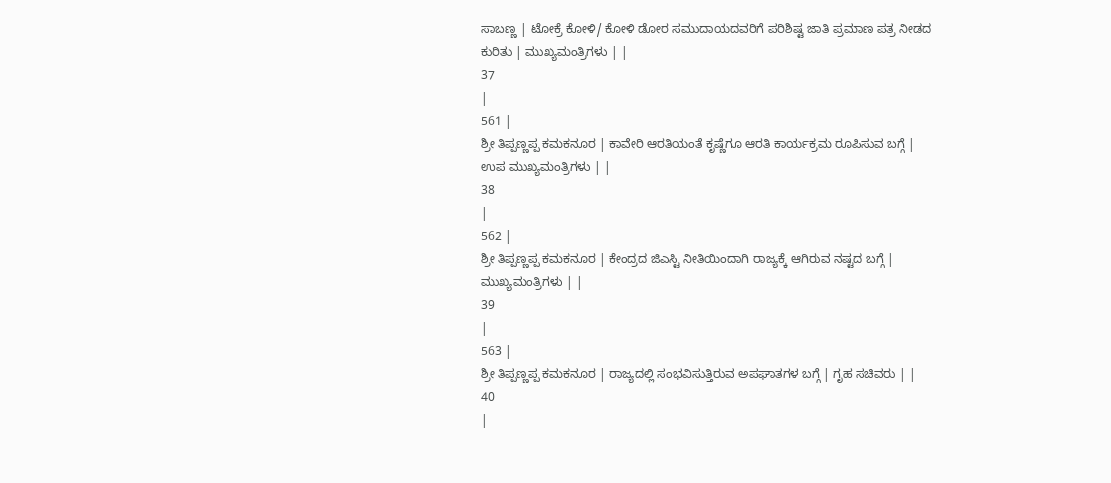ಸಾಬಣ್ಣ | ಟೋಕ್ರೆ ಕೋಳಿ/ ಕೋಳಿ ಡೋರ ಸಮುದಾಯದವರಿಗೆ ಪರಿಶಿಷ್ಟ ಜಾತಿ ಪ್ರಮಾಣ ಪತ್ರ ನೀಡದ ಕುರಿತು | ಮುಖ್ಯಮಂತ್ರಿಗಳು | |
37
|
561 |
ಶ್ರೀ ತಿಪ್ಪಣ್ಣಪ್ಪ ಕಮಕನೂರ | ಕಾವೇರಿ ಆರತಿಯಂತೆ ಕೃಷ್ಣೆಗೂ ಆರತಿ ಕಾರ್ಯಕ್ರಮ ರೂಪಿಸುವ ಬಗ್ಗೆ | ಉಪ ಮುಖ್ಯಮಂತ್ರಿಗಳು | |
38
|
562 |
ಶ್ರೀ ತಿಪ್ಪಣ್ಣಪ್ಪ ಕಮಕನೂರ | ಕೇಂದ್ರದ ಜಿಎಸ್ಟಿ ನೀತಿಯಿಂದಾಗಿ ರಾಜ್ಯಕ್ಕೆ ಆಗಿರುವ ನಷ್ಟದ ಬಗ್ಗೆ | ಮುಖ್ಯಮಂತ್ರಿಗಳು | |
39
|
563 |
ಶ್ರೀ ತಿಪ್ಪಣ್ಣಪ್ಪ ಕಮಕನೂರ | ರಾಜ್ಯದಲ್ಲಿ ಸಂಭವಿಸುತ್ತಿರುವ ಅಪಘಾತಗಳ ಬಗ್ಗೆ | ಗೃಹ ಸಚಿವರು | |
40
|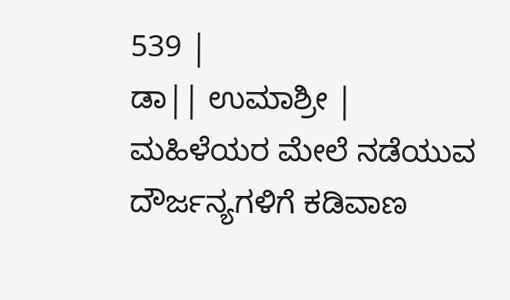539 |
ಡಾ|| ಉಮಾಶ್ರೀ | ಮಹಿಳೆಯರ ಮೇಲೆ ನಡೆಯುವ ದೌರ್ಜನ್ಯಗಳಿಗೆ ಕಡಿವಾಣ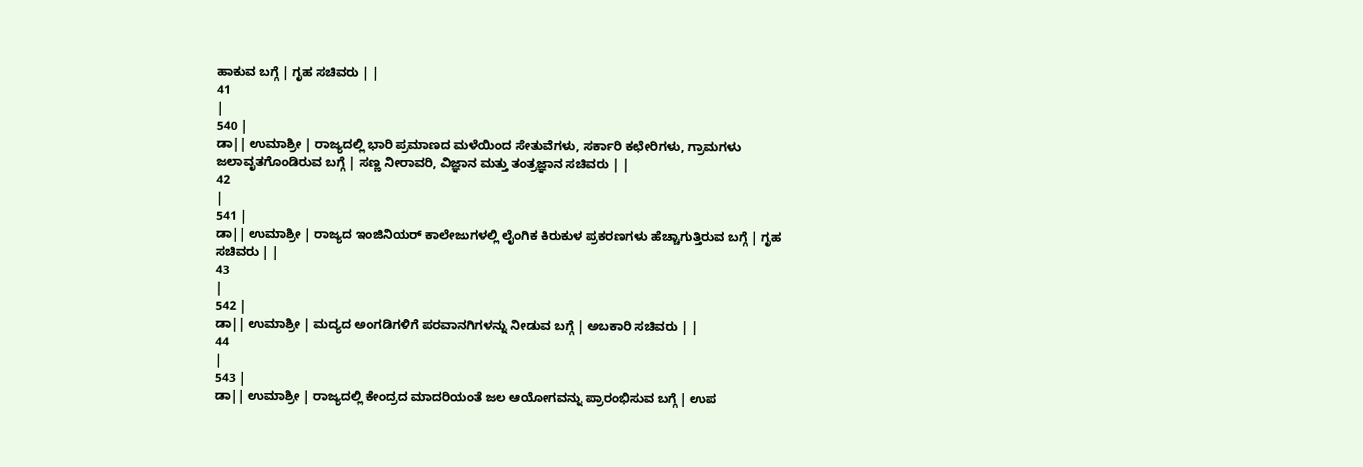ಹಾಕುವ ಬಗ್ಗೆ | ಗೃಹ ಸಚಿವರು | |
41
|
540 |
ಡಾ|| ಉಮಾಶ್ರೀ | ರಾಜ್ಯದಲ್ಲಿ ಭಾರಿ ಪ್ರಮಾಣದ ಮಳೆಯಿಂದ ಸೇತುವೆಗಳು, ಸರ್ಕಾರಿ ಕಛೇರಿಗಳು, ಗ್ರಾಮಗಳು ಜಲಾವೃತಗೊಂಡಿರುವ ಬಗ್ಗೆ | ಸಣ್ಣ ನೀರಾವರಿ, ವಿಜ್ಞಾನ ಮತ್ತು ತಂತ್ರಜ್ಞಾನ ಸಚಿವರು | |
42
|
541 |
ಡಾ|| ಉಮಾಶ್ರೀ | ರಾಜ್ಯದ ಇಂಜಿನಿಯರ್ ಕಾಲೇಜುಗಳಲ್ಲಿ ಲೈಂಗಿಕ ಕಿರುಕುಳ ಪ್ರಕರಣಗಳು ಹೆಚ್ಚಾಗುತ್ತಿರುವ ಬಗ್ಗೆ | ಗೃಹ ಸಚಿವರು | |
43
|
542 |
ಡಾ|| ಉಮಾಶ್ರೀ | ಮದ್ಯದ ಅಂಗಡಿಗಳಿಗೆ ಪರವಾನಗಿಗಳನ್ನು ನೀಡುವ ಬಗ್ಗೆ | ಅಬಕಾರಿ ಸಚಿವರು | |
44
|
543 |
ಡಾ|| ಉಮಾಶ್ರೀ | ರಾಜ್ಯದಲ್ಲಿ ಕೇಂದ್ರದ ಮಾದರಿಯಂತೆ ಜಲ ಆಯೋಗವನ್ನು ಪ್ರಾರಂಭಿಸುವ ಬಗ್ಗೆ | ಉಪ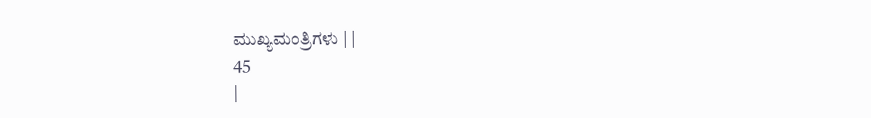ಮುಖ್ಯಮಂತ್ರಿಗಳು | |
45
|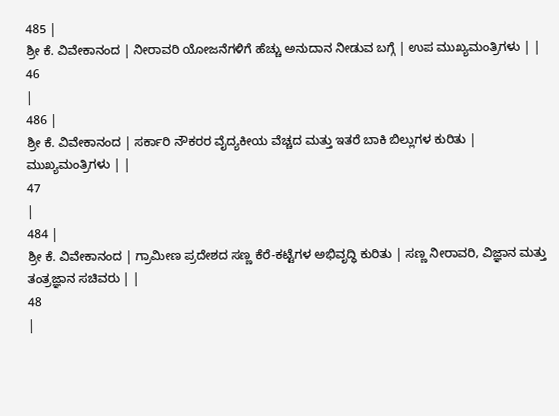485 |
ಶ್ರೀ ಕೆ. ವಿವೇಕಾನಂದ | ನೀರಾವರಿ ಯೋಜನೆಗಳಿಗೆ ಹೆಚ್ಚು ಅನುದಾನ ನೀಡುವ ಬಗ್ಗೆ | ಉಪ ಮುಖ್ಯಮಂತ್ರಿಗಳು | |
46
|
486 |
ಶ್ರೀ ಕೆ. ವಿವೇಕಾನಂದ | ಸರ್ಕಾರಿ ನೌಕರರ ವೈದ್ಯಕೀಯ ವೆಚ್ಚದ ಮತ್ತು ಇತರೆ ಬಾಕಿ ಬಿಲ್ಲುಗಳ ಕುರಿತು | ಮುಖ್ಯಮಂತ್ರಿಗಳು | |
47
|
484 |
ಶ್ರೀ ಕೆ. ವಿವೇಕಾನಂದ | ಗ್ರಾಮೀಣ ಪ್ರದೇಶದ ಸಣ್ಣ ಕೆರೆ-ಕಟ್ಟೆಗಳ ಅಭಿವೃದ್ಧಿ ಕುರಿತು | ಸಣ್ಣ ನೀರಾವರಿ, ವಿಜ್ಞಾನ ಮತ್ತು ತಂತ್ರಜ್ಞಾನ ಸಚಿವರು | |
48
|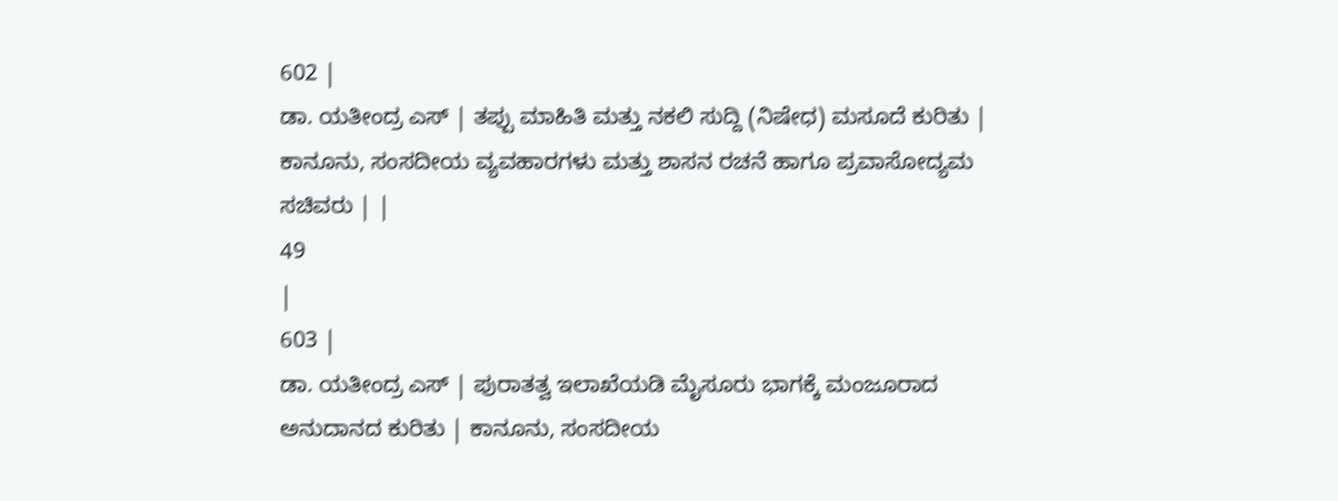602 |
ಡಾ. ಯತೀಂದ್ರ ಎಸ್ | ತಪ್ಪು ಮಾಹಿತಿ ಮತ್ತು ನಕಲಿ ಸುದ್ದಿ (ನಿಷೇಧ) ಮಸೂದೆ ಕುರಿತು | ಕಾನೂನು, ಸಂಸದೀಯ ವ್ಯವಹಾರಗಳು ಮತ್ತು ಶಾಸನ ರಚನೆ ಹಾಗೂ ಪ್ರವಾಸೋದ್ಯಮ ಸಚಿವರು | |
49
|
603 |
ಡಾ. ಯತೀಂದ್ರ ಎಸ್ | ಪುರಾತತ್ವ ಇಲಾಖೆಯಡಿ ಮೈಸೂರು ಭಾಗಕ್ಕೆ ಮಂಜೂರಾದ ಅನುದಾನದ ಕುರಿತು | ಕಾನೂನು, ಸಂಸದೀಯ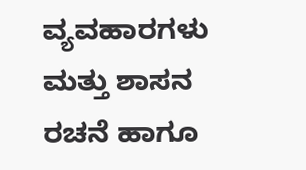ವ್ಯವಹಾರಗಳು ಮತ್ತು ಶಾಸನ ರಚನೆ ಹಾಗೂ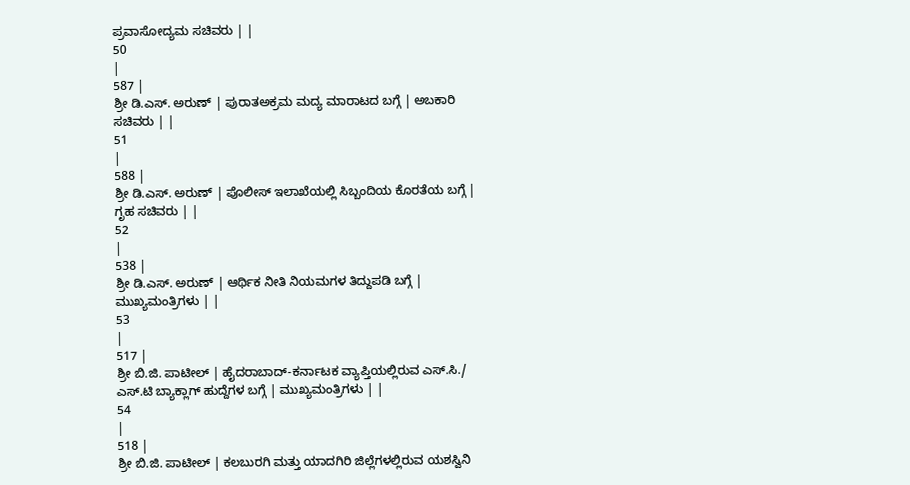ಪ್ರವಾಸೋದ್ಯಮ ಸಚಿವರು | |
50
|
587 |
ಶ್ರೀ ಡಿ.ಎಸ್. ಅರುಣ್ | ಪುರಾತಅಕ್ರಮ ಮದ್ಯ ಮಾರಾಟದ ಬಗ್ಗೆ | ಅಬಕಾರಿ ಸಚಿವರು | |
51
|
588 |
ಶ್ರೀ ಡಿ.ಎಸ್. ಅರುಣ್ | ಪೊಲೀಸ್ ಇಲಾಖೆಯಲ್ಲಿ ಸಿಬ್ಬಂದಿಯ ಕೊರತೆಯ ಬಗ್ಗೆ | ಗೃಹ ಸಚಿವರು | |
52
|
538 |
ಶ್ರೀ ಡಿ.ಎಸ್. ಅರುಣ್ | ಆರ್ಥಿಕ ನೀತಿ ನಿಯಮಗಳ ತಿದ್ದುಪಡಿ ಬಗ್ಗೆ | ಮುಖ್ಯಮಂತ್ರಿಗಳು | |
53
|
517 |
ಶ್ರೀ ಬಿ.ಜಿ. ಪಾಟೀಲ್ | ಹೈದರಾಬಾದ್-ಕರ್ನಾಟಕ ವ್ಯಾಪ್ತಿಯಲ್ಲಿರುವ ಎಸ್.ಸಿ./ ಎಸ್.ಟಿ ಬ್ಯಾಕ್ಲಾಗ್ ಹುದ್ದೆಗಳ ಬಗ್ಗೆ | ಮುಖ್ಯಮಂತ್ರಿಗಳು | |
54
|
518 |
ಶ್ರೀ ಬಿ.ಜಿ. ಪಾಟೀಲ್ | ಕಲಬುರಗಿ ಮತ್ತು ಯಾದಗಿರಿ ಜಿಲ್ಲೆಗಳಲ್ಲಿರುವ ಯಶಸ್ವಿನಿ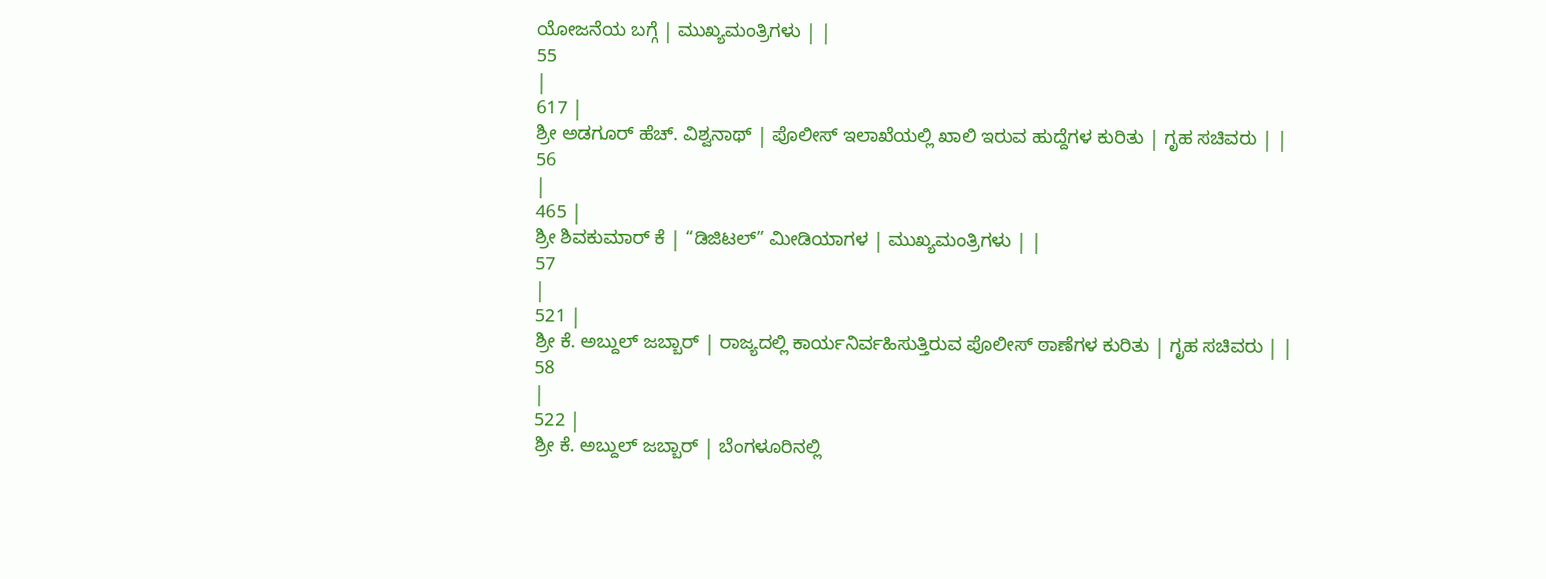ಯೋಜನೆಯ ಬಗ್ಗೆ | ಮುಖ್ಯಮಂತ್ರಿಗಳು | |
55
|
617 |
ಶ್ರೀ ಅಡಗೂರ್ ಹೆಚ್. ವಿಶ್ವನಾಥ್ | ಪೊಲೀಸ್ ಇಲಾಖೆಯಲ್ಲಿ ಖಾಲಿ ಇರುವ ಹುದ್ದೆಗಳ ಕುರಿತು | ಗೃಹ ಸಚಿವರು | |
56
|
465 |
ಶ್ರೀ ಶಿವಕುಮಾರ್ ಕೆ | “ಡಿಜಿಟಲ್” ಮೀಡಿಯಾಗಳ | ಮುಖ್ಯಮಂತ್ರಿಗಳು | |
57
|
521 |
ಶ್ರೀ ಕೆ. ಅಬ್ದುಲ್ ಜಬ್ಬಾರ್ | ರಾಜ್ಯದಲ್ಲಿ ಕಾರ್ಯನಿರ್ವಹಿಸುತ್ತಿರುವ ಪೊಲೀಸ್ ಠಾಣೆಗಳ ಕುರಿತು | ಗೃಹ ಸಚಿವರು | |
58
|
522 |
ಶ್ರೀ ಕೆ. ಅಬ್ದುಲ್ ಜಬ್ಬಾರ್ | ಬೆಂಗಳೂರಿನಲ್ಲಿ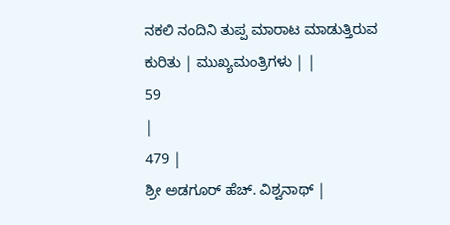ನಕಲಿ ನಂದಿನಿ ತುಪ್ಪ ಮಾರಾಟ ಮಾಡುತ್ತಿರುವ ಕುರಿತು | ಮುಖ್ಯಮಂತ್ರಿಗಳು | |
59
|
479 |
ಶ್ರೀ ಅಡಗೂರ್ ಹೆಚ್. ವಿಶ್ವನಾಥ್ |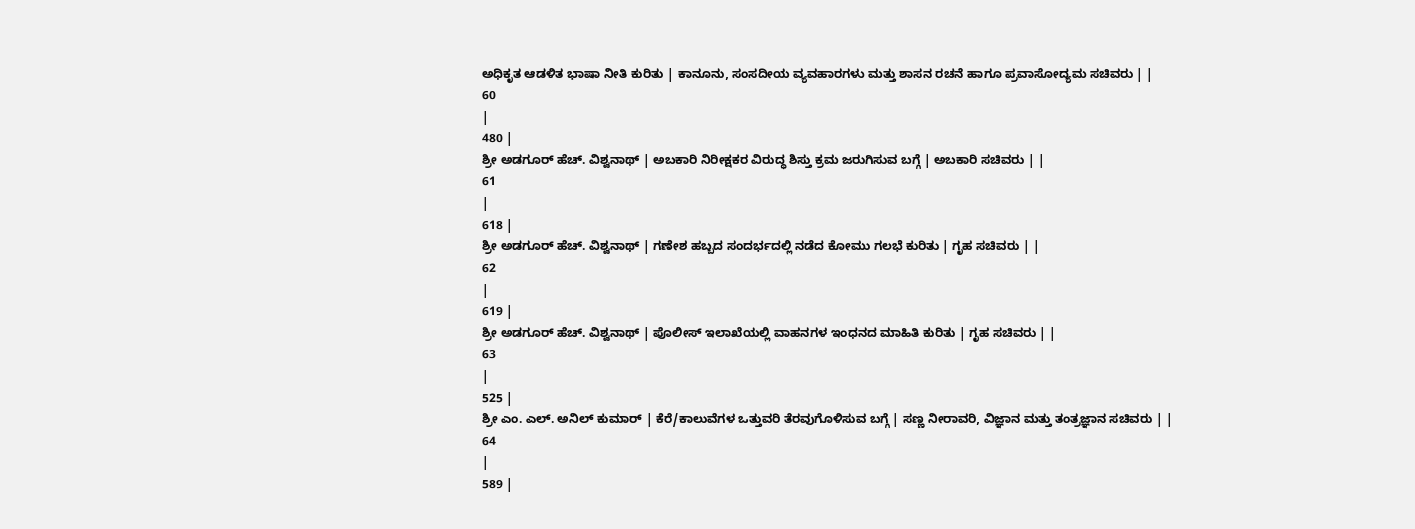ಅಧಿಕೃತ ಆಡಳಿತ ಭಾಷಾ ನೀತಿ ಕುರಿತು | ಕಾನೂನು, ಸಂಸದೀಯ ವ್ಯವಹಾರಗಳು ಮತ್ತು ಶಾಸನ ರಚನೆ ಹಾಗೂ ಪ್ರವಾಸೋದ್ಯಮ ಸಚಿವರು | |
60
|
480 |
ಶ್ರೀ ಅಡಗೂರ್ ಹೆಚ್. ವಿಶ್ವನಾಥ್ | ಅಬಕಾರಿ ನಿರೀಕ್ಷಕರ ವಿರುದ್ಧ ಶಿಸ್ತು ಕ್ರಮ ಜರುಗಿಸುವ ಬಗ್ಗೆ | ಅಬಕಾರಿ ಸಚಿವರು | |
61
|
618 |
ಶ್ರೀ ಅಡಗೂರ್ ಹೆಚ್. ವಿಶ್ವನಾಥ್ | ಗಣೇಶ ಹಬ್ಬದ ಸಂದರ್ಭದಲ್ಲಿ ನಡೆದ ಕೋಮು ಗಲಭೆ ಕುರಿತು | ಗೃಹ ಸಚಿವರು | |
62
|
619 |
ಶ್ರೀ ಅಡಗೂರ್ ಹೆಚ್. ವಿಶ್ವನಾಥ್ | ಪೊಲೀಸ್ ಇಲಾಖೆಯಲ್ಲಿ ವಾಹನಗಳ ಇಂಧನದ ಮಾಹಿತಿ ಕುರಿತು | ಗೃಹ ಸಚಿವರು | |
63
|
525 |
ಶ್ರೀ ಎಂ. ಎಲ್. ಅನಿಲ್ ಕುಮಾರ್ | ಕೆರೆ/ಕಾಲುವೆಗಳ ಒತ್ತುವರಿ ತೆರವುಗೊಳಿಸುವ ಬಗ್ಗೆ | ಸಣ್ಣ ನೀರಾವರಿ, ವಿಜ್ಞಾನ ಮತ್ತು ತಂತ್ರಜ್ಞಾನ ಸಚಿವರು | |
64
|
589 |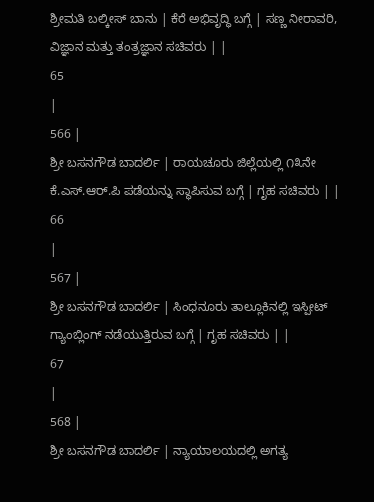ಶ್ರೀಮತಿ ಬಲ್ಕೀಸ್ ಬಾನು | ಕೆರೆ ಅಭಿವೃದ್ಧಿ ಬಗ್ಗೆ | ಸಣ್ಣ ನೀರಾವರಿ, ವಿಜ್ಞಾನ ಮತ್ತು ತಂತ್ರಜ್ಞಾನ ಸಚಿವರು | |
65
|
566 |
ಶ್ರೀ ಬಸನಗೌಡ ಬಾದರ್ಲಿ | ರಾಯಚೂರು ಜಿಲ್ಲೆಯಲ್ಲಿ ೧೩ನೇ ಕೆ.ಎಸ್.ಆರ್.ಪಿ ಪಡೆಯನ್ನು ಸ್ಥಾಪಿಸುವ ಬಗ್ಗೆ | ಗೃಹ ಸಚಿವರು | |
66
|
567 |
ಶ್ರೀ ಬಸನಗೌಡ ಬಾದರ್ಲಿ | ಸಿಂಧನೂರು ತಾಲ್ಲೂಕಿನಲ್ಲಿ ಇಸ್ಪೀಟ್ ಗ್ಯಾಂಬ್ಲಿಂಗ್ ನಡೆಯುತ್ತಿರುವ ಬಗ್ಗೆ | ಗೃಹ ಸಚಿವರು | |
67
|
568 |
ಶ್ರೀ ಬಸನಗೌಡ ಬಾದರ್ಲಿ | ನ್ಯಾಯಾಲಯದಲ್ಲಿ ಅಗತ್ಯ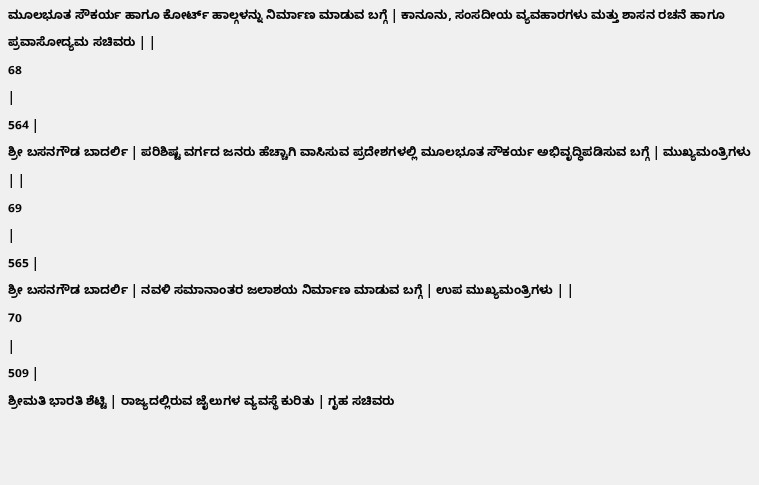ಮೂಲಭೂತ ಸೌಕರ್ಯ ಹಾಗೂ ಕೋರ್ಟ್ ಹಾಲ್ಗಳನ್ನು ನಿರ್ಮಾಣ ಮಾಡುವ ಬಗ್ಗೆ | ಕಾನೂನು, ಸಂಸದೀಯ ವ್ಯವಹಾರಗಳು ಮತ್ತು ಶಾಸನ ರಚನೆ ಹಾಗೂ ಪ್ರವಾಸೋದ್ಯಮ ಸಚಿವರು | |
68
|
564 |
ಶ್ರೀ ಬಸನಗೌಡ ಬಾದರ್ಲಿ | ಪರಿಶಿಷ್ಟ ವರ್ಗದ ಜನರು ಹೆಚ್ಚಾಗಿ ವಾಸಿಸುವ ಪ್ರದೇಶಗಳಲ್ಲಿ ಮೂಲಭೂತ ಸೌಕರ್ಯ ಅಭಿವೃದ್ಧಿಪಡಿಸುವ ಬಗ್ಗೆ | ಮುಖ್ಯಮಂತ್ರಿಗಳು | |
69
|
565 |
ಶ್ರೀ ಬಸನಗೌಡ ಬಾದರ್ಲಿ | ನವಳಿ ಸಮಾನಾಂತರ ಜಲಾಶಯ ನಿರ್ಮಾಣ ಮಾಡುವ ಬಗ್ಗೆ | ಉಪ ಮುಖ್ಯಮಂತ್ರಿಗಳು | |
70
|
509 |
ಶ್ರೀಮತಿ ಭಾರತಿ ಶೆಟ್ಟಿ | ರಾಜ್ಯದಲ್ಲಿರುವ ಜೈಲುಗಳ ವ್ಯವಸ್ಥೆ ಕುರಿತು | ಗೃಹ ಸಚಿವರು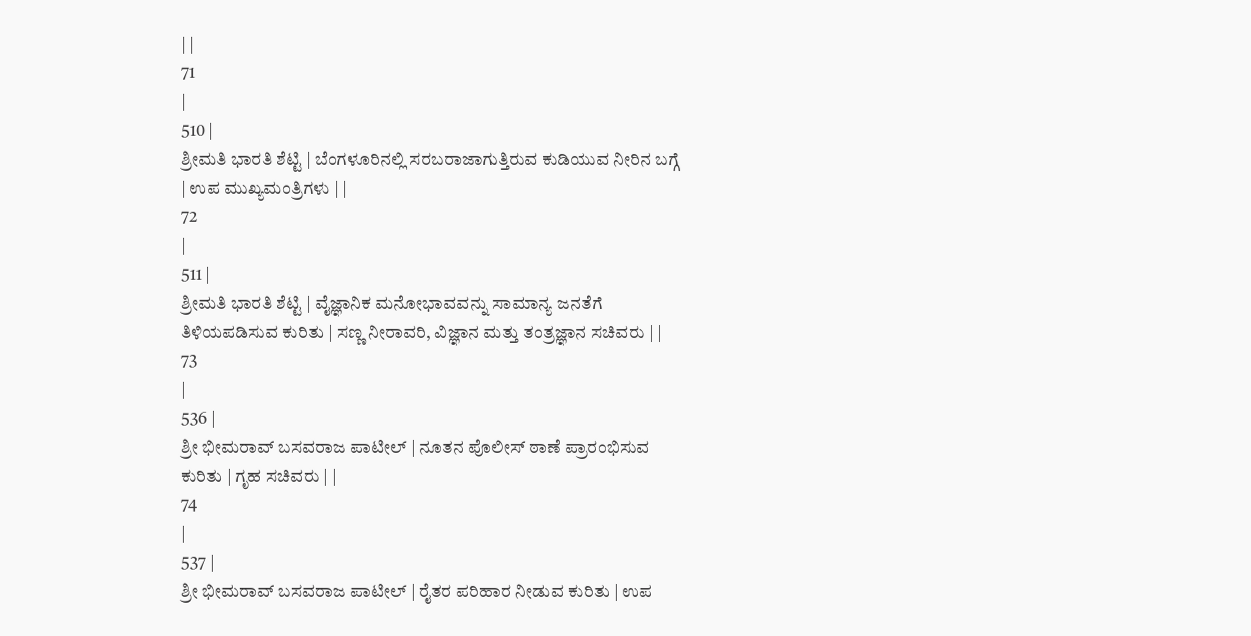| |
71
|
510 |
ಶ್ರೀಮತಿ ಭಾರತಿ ಶೆಟ್ಟಿ | ಬೆಂಗಳೂರಿನಲ್ಲಿ ಸರಬರಾಜಾಗುತ್ತಿರುವ ಕುಡಿಯುವ ನೀರಿನ ಬಗ್ಗೆ | ಉಪ ಮುಖ್ಯಮಂತ್ರಿಗಳು | |
72
|
511 |
ಶ್ರೀಮತಿ ಭಾರತಿ ಶೆಟ್ಟಿ | ವೈಜ್ಞಾನಿಕ ಮನೋಭಾವವನ್ನು ಸಾಮಾನ್ಯ ಜನತೆಗೆ ತಿಳಿಯಪಡಿಸುವ ಕುರಿತು | ಸಣ್ಣ ನೀರಾವರಿ, ವಿಜ್ಞಾನ ಮತ್ತು ತಂತ್ರಜ್ಞಾನ ಸಚಿವರು | |
73
|
536 |
ಶ್ರೀ ಭೀಮರಾವ್ ಬಸವರಾಜ ಪಾಟೀಲ್ | ನೂತನ ಪೊಲೀಸ್ ಠಾಣೆ ಪ್ರಾರಂಭಿಸುವ ಕುರಿತು | ಗೃಹ ಸಚಿವರು | |
74
|
537 |
ಶ್ರೀ ಭೀಮರಾವ್ ಬಸವರಾಜ ಪಾಟೀಲ್ | ರೈತರ ಪರಿಹಾರ ನೀಡುವ ಕುರಿತು | ಉಪ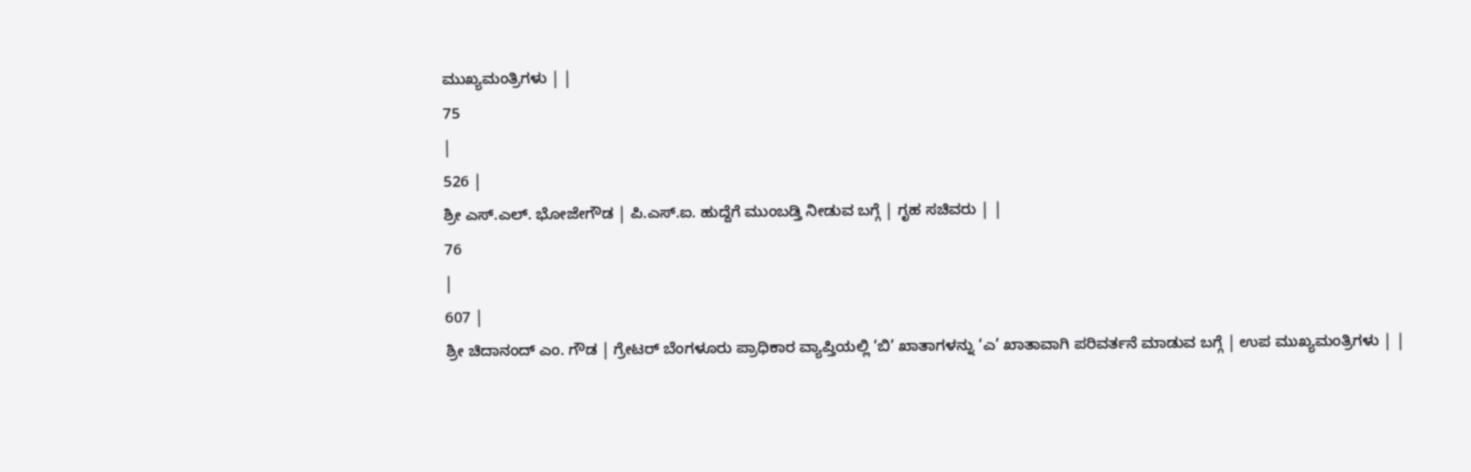ಮುಖ್ಯಮಂತ್ರಿಗಳು | |
75
|
526 |
ಶ್ರೀ ಎಸ್.ಎಲ್. ಭೋಜೇಗೌಡ | ಪಿ.ಎಸ್.ಐ. ಹುದ್ದೆಗೆ ಮುಂಬಡ್ತಿ ನೀಡುವ ಬಗ್ಗೆ | ಗೃಹ ಸಚಿವರು | |
76
|
607 |
ಶ್ರೀ ಚಿದಾನಂದ್ ಎಂ. ಗೌಡ | ಗ್ರೇಟರ್ ಬೆಂಗಳೂರು ಪ್ರಾಧಿಕಾರ ವ್ಯಾಪ್ತಿಯಲ್ಲಿ ‘ಬಿ’ ಖಾತಾಗಳನ್ನು ‘ಎ’ ಖಾತಾವಾಗಿ ಪರಿವರ್ತನೆ ಮಾಡುವ ಬಗ್ಗೆ | ಉಪ ಮುಖ್ಯಮಂತ್ರಿಗಳು | |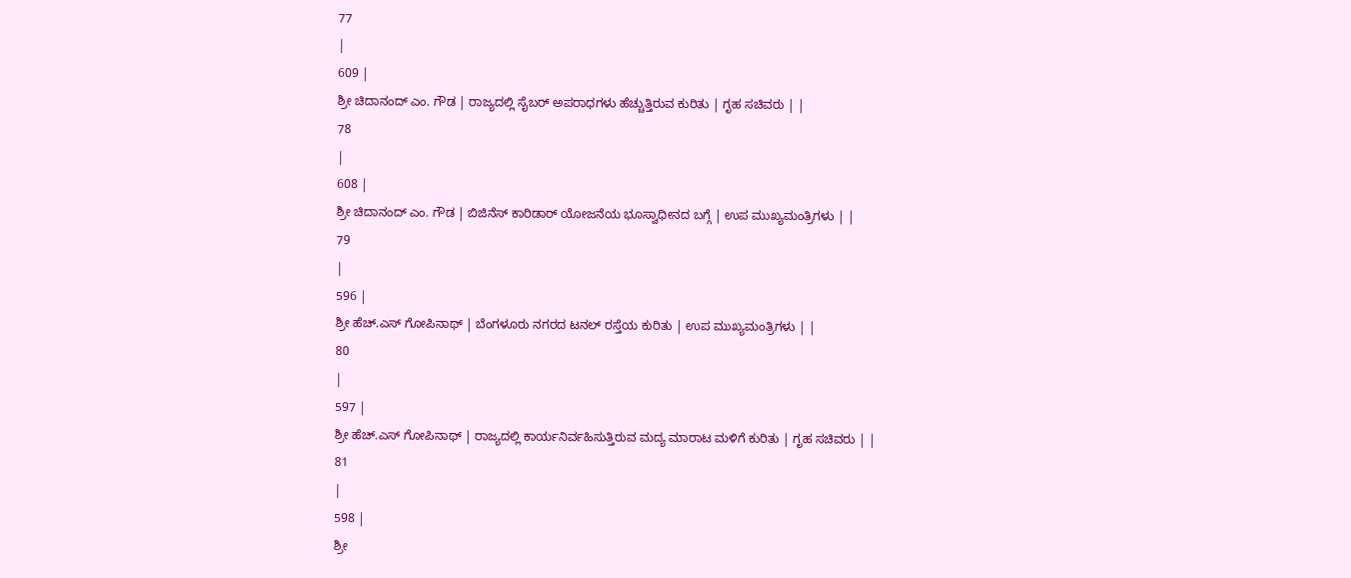77
|
609 |
ಶ್ರೀ ಚಿದಾನಂದ್ ಎಂ. ಗೌಡ | ರಾಜ್ಯದಲ್ಲಿ ಸೈಬರ್ ಅಪರಾಧಗಳು ಹೆಚ್ಚುತ್ತಿರುವ ಕುರಿತು | ಗೃಹ ಸಚಿವರು | |
78
|
608 |
ಶ್ರೀ ಚಿದಾನಂದ್ ಎಂ. ಗೌಡ | ಬಿಜಿನೆಸ್ ಕಾರಿಡಾರ್ ಯೋಜನೆಯ ಭೂಸ್ವಾಧೀನದ ಬಗ್ಗೆ | ಉಪ ಮುಖ್ಯಮಂತ್ರಿಗಳು | |
79
|
596 |
ಶ್ರೀ ಹೆಚ್.ಎಸ್ ಗೋಪಿನಾಥ್ | ಬೆಂಗಳೂರು ನಗರದ ಟನಲ್ ರಸ್ತೆಯ ಕುರಿತು | ಉಪ ಮುಖ್ಯಮಂತ್ರಿಗಳು | |
80
|
597 |
ಶ್ರೀ ಹೆಚ್.ಎಸ್ ಗೋಪಿನಾಥ್ | ರಾಜ್ಯದಲ್ಲಿ ಕಾರ್ಯನಿರ್ವಹಿಸುತ್ತಿರುವ ಮದ್ಯ ಮಾರಾಟ ಮಳಿಗೆ ಕುರಿತು | ಗೃಹ ಸಚಿವರು | |
81
|
598 |
ಶ್ರೀ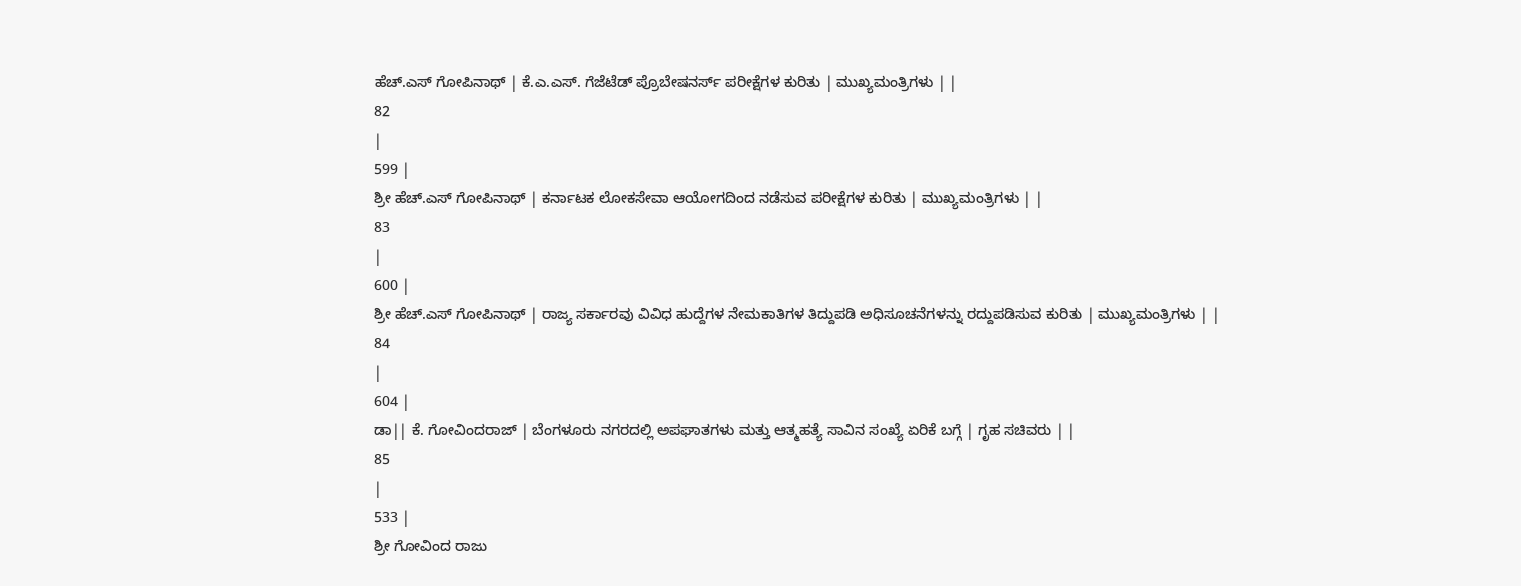ಹೆಚ್.ಎಸ್ ಗೋಪಿನಾಥ್ | ಕೆ.ಎ.ಎಸ್. ಗೆಜೆಟೆಡ್ ಪ್ರೊಬೇಷನರ್ಸ್ ಪರೀಕ್ಷೆಗಳ ಕುರಿತು | ಮುಖ್ಯಮಂತ್ರಿಗಳು | |
82
|
599 |
ಶ್ರೀ ಹೆಚ್.ಎಸ್ ಗೋಪಿನಾಥ್ | ಕರ್ನಾಟಕ ಲೋಕಸೇವಾ ಆಯೋಗದಿಂದ ನಡೆಸುವ ಪರೀಕ್ಷೆಗಳ ಕುರಿತು | ಮುಖ್ಯಮಂತ್ರಿಗಳು | |
83
|
600 |
ಶ್ರೀ ಹೆಚ್.ಎಸ್ ಗೋಪಿನಾಥ್ | ರಾಜ್ಯ ಸರ್ಕಾರವು ವಿವಿಧ ಹುದ್ದೆಗಳ ನೇಮಕಾತಿಗಳ ತಿದ್ದುಪಡಿ ಅಧಿಸೂಚನೆಗಳನ್ನು ರದ್ದುಪಡಿಸುವ ಕುರಿತು | ಮುಖ್ಯಮಂತ್ರಿಗಳು | |
84
|
604 |
ಡಾ|| ಕೆ. ಗೋವಿಂದರಾಜ್ | ಬೆಂಗಳೂರು ನಗರದಲ್ಲಿ ಅಪಘಾತಗಳು ಮತ್ತು ಆತ್ಮಹತ್ಯೆ ಸಾವಿನ ಸಂಖ್ಯೆ ಏರಿಕೆ ಬಗ್ಗೆ | ಗೃಹ ಸಚಿವರು | |
85
|
533 |
ಶ್ರೀ ಗೋವಿಂದ ರಾಜು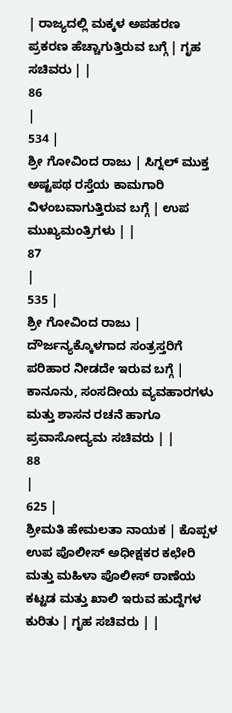| ರಾಜ್ಯದಲ್ಲಿ ಮಕ್ಕಳ ಅಪಹರಣ ಪ್ರಕರಣ ಹೆಚ್ಚಾಗುತ್ತಿರುವ ಬಗ್ಗೆ | ಗೃಹ ಸಚಿವರು | |
86
|
534 |
ಶ್ರೀ ಗೋವಿಂದ ರಾಜು | ಸಿಗ್ನಲ್ ಮುಕ್ತ ಅಷ್ಟಪಥ ರಸ್ತೆಯ ಕಾಮಗಾರಿ ವಿಳಂಬವಾಗುತ್ತಿರುವ ಬಗ್ಗೆ | ಉಪ ಮುಖ್ಯಮಂತ್ರಿಗಳು | |
87
|
535 |
ಶ್ರೀ ಗೋವಿಂದ ರಾಜು | ದೌರ್ಜನ್ಯಕ್ಕೊಳಗಾದ ಸಂತ್ರಸ್ತರಿಗೆ ಪರಿಹಾರ ನೀಡದೇ ಇರುವ ಬಗ್ಗೆ | ಕಾನೂನು, ಸಂಸದೀಯ ವ್ಯವಹಾರಗಳು ಮತ್ತು ಶಾಸನ ರಚನೆ ಹಾಗೂ ಪ್ರವಾಸೋದ್ಯಮ ಸಚಿವರು | |
88
|
625 |
ಶ್ರೀಮತಿ ಹೇಮಲತಾ ನಾಯಕ | ಕೊಪ್ಪಳ ಉಪ ಪೊಲೀಸ್ ಅಧೀಕ್ಷಕರ ಕಛೇರಿ ಮತ್ತು ಮಹಿಳಾ ಪೊಲೀಸ್ ಠಾಣೆಯ ಕಟ್ಟಡ ಮತ್ತು ಖಾಲಿ ಇರುವ ಹುದ್ದೆಗಳ ಕುರಿತು | ಗೃಹ ಸಚಿವರು | |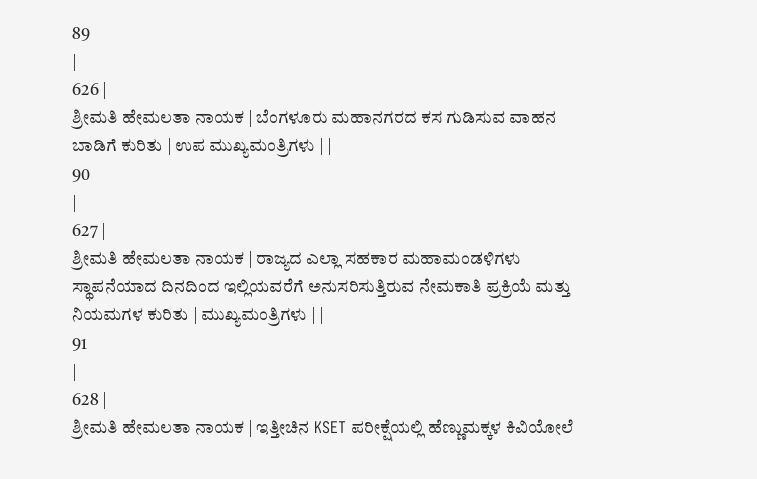89
|
626 |
ಶ್ರೀಮತಿ ಹೇಮಲತಾ ನಾಯಕ | ಬೆಂಗಳೂರು ಮಹಾನಗರದ ಕಸ ಗುಡಿಸುವ ವಾಹನ ಬಾಡಿಗೆ ಕುರಿತು | ಉಪ ಮುಖ್ಯಮಂತ್ರಿಗಳು | |
90
|
627 |
ಶ್ರೀಮತಿ ಹೇಮಲತಾ ನಾಯಕ | ರಾಜ್ಯದ ಎಲ್ಲಾ ಸಹಕಾರ ಮಹಾಮಂಡಳಿಗಳು ಸ್ಥಾಪನೆಯಾದ ದಿನದಿಂದ ಇಲ್ಲಿಯವರೆಗೆ ಅನುಸರಿಸುತ್ತಿರುವ ನೇಮಕಾತಿ ಪ್ರಕ್ರಿಯೆ ಮತ್ತು ನಿಯಮಗಳ ಕುರಿತು | ಮುಖ್ಯಮಂತ್ರಿಗಳು | |
91
|
628 |
ಶ್ರೀಮತಿ ಹೇಮಲತಾ ನಾಯಕ | ಇತ್ತೀಚಿನ KSET ಪರೀಕ್ಷೆಯಲ್ಲಿ ಹೆಣ್ಣುಮಕ್ಕಳ ಕಿವಿಯೋಲೆ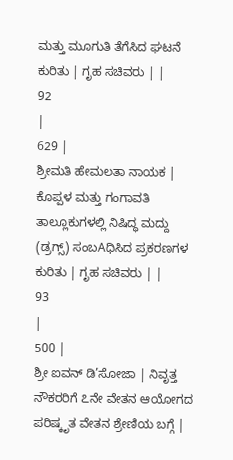ಮತ್ತು ಮೂಗುತಿ ತೆಗೆಸಿದ ಘಟನೆ ಕುರಿತು | ಗೃಹ ಸಚಿವರು | |
92
|
629 |
ಶ್ರೀಮತಿ ಹೇಮಲತಾ ನಾಯಕ | ಕೊಪ್ಪಳ ಮತ್ತು ಗಂಗಾವತಿ ತಾಲ್ಲೂಕುಗಳಲ್ಲಿ ನಿಷಿದ್ಧ ಮದ್ದು (ಡ್ರಗ್ಸ್) ಸಂಬAಧಿಸಿದ ಪ್ರಕರಣಗಳ ಕುರಿತು | ಗೃಹ ಸಚಿವರು | |
93
|
500 |
ಶ್ರೀ ಐವನ್ ಡಿ’ಸೋಜಾ | ನಿವೃತ್ತ ನೌಕರರಿಗೆ ೭ನೇ ವೇತನ ಆಯೋಗದ ಪರಿಷ್ಕೃತ ವೇತನ ಶ್ರೇಣಿಯ ಬಗ್ಗೆ |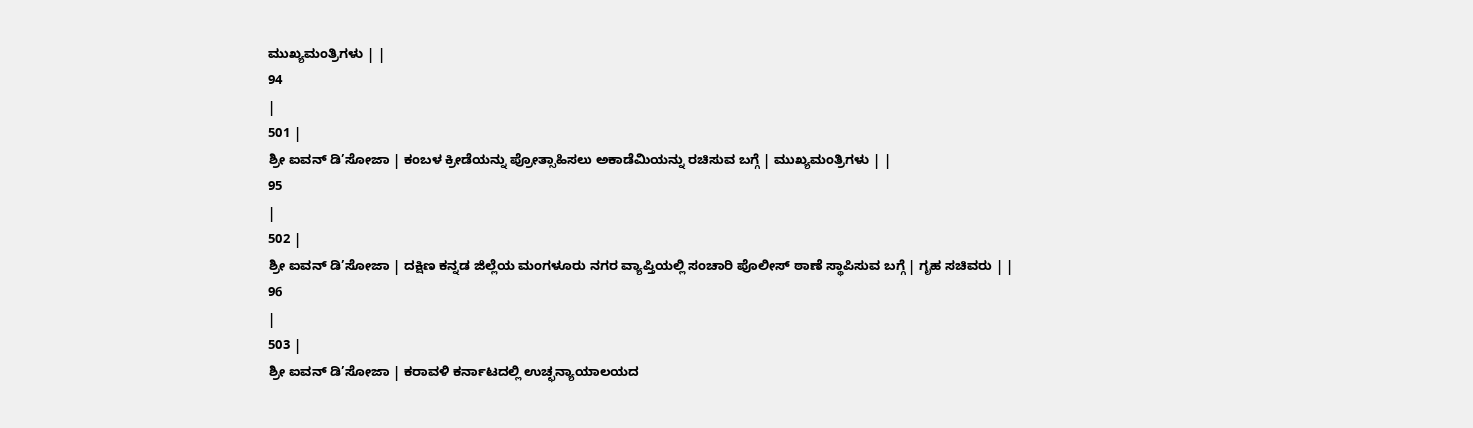ಮುಖ್ಯಮಂತ್ರಿಗಳು | |
94
|
501 |
ಶ್ರೀ ಐವನ್ ಡಿ’ಸೋಜಾ | ಕಂಬಳ ಕ್ರೀಡೆಯನ್ನು ಪ್ರೋತ್ಸಾಹಿಸಲು ಅಕಾಡೆಮಿಯನ್ನು ರಚಿಸುವ ಬಗ್ಗೆ | ಮುಖ್ಯಮಂತ್ರಿಗಳು | |
95
|
502 |
ಶ್ರೀ ಐವನ್ ಡಿ’ಸೋಜಾ | ದಕ್ಷಿಣ ಕನ್ನಡ ಜಿಲ್ಲೆಯ ಮಂಗಳೂರು ನಗರ ವ್ಯಾಪ್ತಿಯಲ್ಲಿ ಸಂಚಾರಿ ಪೊಲೀಸ್ ಠಾಣೆ ಸ್ಥಾಪಿಸುವ ಬಗ್ಗೆ | ಗೃಹ ಸಚಿವರು | |
96
|
503 |
ಶ್ರೀ ಐವನ್ ಡಿ’ಸೋಜಾ | ಕರಾವಳಿ ಕರ್ನಾಟದಲ್ಲಿ ಉಚ್ಛನ್ಯಾಯಾಲಯದ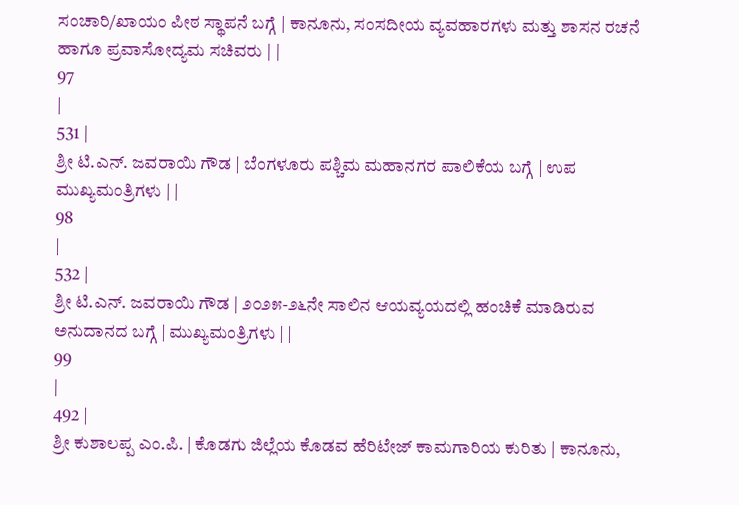ಸಂಚಾರಿ/ಖಾಯಂ ಪೀಠ ಸ್ಥಾಪನೆ ಬಗ್ಗೆ | ಕಾನೂನು, ಸಂಸದೀಯ ವ್ಯವಹಾರಗಳು ಮತ್ತು ಶಾಸನ ರಚನೆ ಹಾಗೂ ಪ್ರವಾಸೋದ್ಯಮ ಸಚಿವರು | |
97
|
531 |
ಶ್ರೀ ಟಿ.ಎನ್. ಜವರಾಯಿ ಗೌಡ | ಬೆಂಗಳೂರು ಪಶ್ಚಿಮ ಮಹಾನಗರ ಪಾಲಿಕೆಯ ಬಗ್ಗೆ | ಉಪ ಮುಖ್ಯಮಂತ್ರಿಗಳು | |
98
|
532 |
ಶ್ರೀ ಟಿ.ಎನ್. ಜವರಾಯಿ ಗೌಡ | ೨೦೨೫-೨೬ನೇ ಸಾಲಿನ ಆಯವ್ಯಯದಲ್ಲಿ ಹಂಚಿಕೆ ಮಾಡಿರುವ ಅನುದಾನದ ಬಗ್ಗೆ | ಮುಖ್ಯಮಂತ್ರಿಗಳು | |
99
|
492 |
ಶ್ರೀ ಕುಶಾಲಪ್ಪ ಎಂ.ಪಿ. | ಕೊಡಗು ಜಿಲ್ಲೆಯ ಕೊಡವ ಹೆರಿಟೇಜ್ ಕಾಮಗಾರಿಯ ಕುರಿತು | ಕಾನೂನು,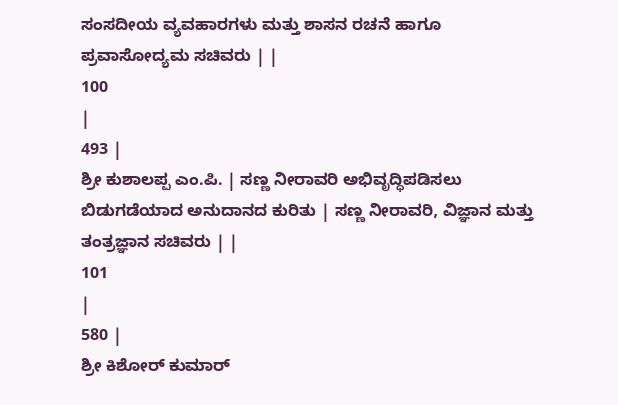ಸಂಸದೀಯ ವ್ಯವಹಾರಗಳು ಮತ್ತು ಶಾಸನ ರಚನೆ ಹಾಗೂ ಪ್ರವಾಸೋದ್ಯಮ ಸಚಿವರು | |
100
|
493 |
ಶ್ರೀ ಕುಶಾಲಪ್ಪ ಎಂ.ಪಿ. | ಸಣ್ಣ ನೀರಾವರಿ ಅಭಿವೃದ್ಧಿಪಡಿಸಲು ಬಿಡುಗಡೆಯಾದ ಅನುದಾನದ ಕುರಿತು | ಸಣ್ಣ ನೀರಾವರಿ, ವಿಜ್ಞಾನ ಮತ್ತು ತಂತ್ರಜ್ಞಾನ ಸಚಿವರು | |
101
|
580 |
ಶ್ರೀ ಕಿಶೋರ್ ಕುಮಾರ್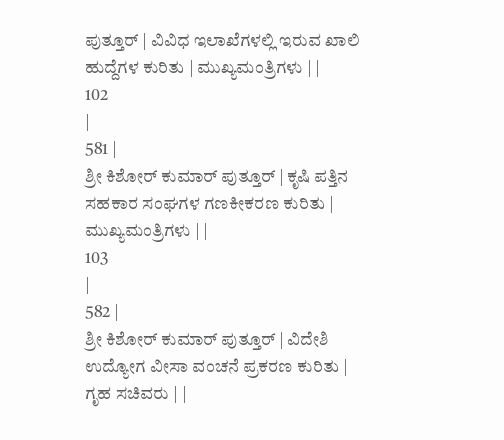ಪುತ್ತೂರ್ | ವಿವಿಧ ಇಲಾಖೆಗಳಲ್ಲಿ ಇರುವ ಖಾಲಿ ಹುದ್ದೆಗಳ ಕುರಿತು | ಮುಖ್ಯಮಂತ್ರಿಗಳು | |
102
|
581 |
ಶ್ರೀ ಕಿಶೋರ್ ಕುಮಾರ್ ಪುತ್ತೂರ್ | ಕೃಷಿ ಪತ್ತಿನ ಸಹಕಾರ ಸಂಘಗಳ ಗಣಕೀಕರಣ ಕುರಿತು | ಮುಖ್ಯಮಂತ್ರಿಗಳು | |
103
|
582 |
ಶ್ರೀ ಕಿಶೋರ್ ಕುಮಾರ್ ಪುತ್ತೂರ್ | ವಿದೇಶಿ ಉದ್ಯೋಗ ವೀಸಾ ವಂಚನೆ ಪ್ರಕರಣ ಕುರಿತು | ಗೃಹ ಸಚಿವರು | |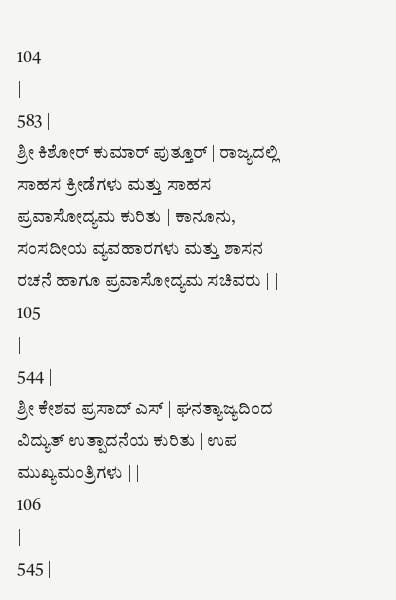104
|
583 |
ಶ್ರೀ ಕಿಶೋರ್ ಕುಮಾರ್ ಪುತ್ತೂರ್ | ರಾಜ್ಯದಲ್ಲಿ ಸಾಹಸ ಕ್ರೀಡೆಗಳು ಮತ್ತು ಸಾಹಸ ಪ್ರವಾಸೋದ್ಯಮ ಕುರಿತು | ಕಾನೂನು, ಸಂಸದೀಯ ವ್ಯವಹಾರಗಳು ಮತ್ತು ಶಾಸನ ರಚನೆ ಹಾಗೂ ಪ್ರವಾಸೋದ್ಯಮ ಸಚಿವರು | |
105
|
544 |
ಶ್ರೀ ಕೇಶವ ಪ್ರಸಾದ್ ಎಸ್ | ಘನತ್ಯಾಜ್ಯದಿಂದ ವಿದ್ಯುತ್ ಉತ್ಪಾದನೆಯ ಕುರಿತು | ಉಪ ಮುಖ್ಯಮಂತ್ರಿಗಳು | |
106
|
545 |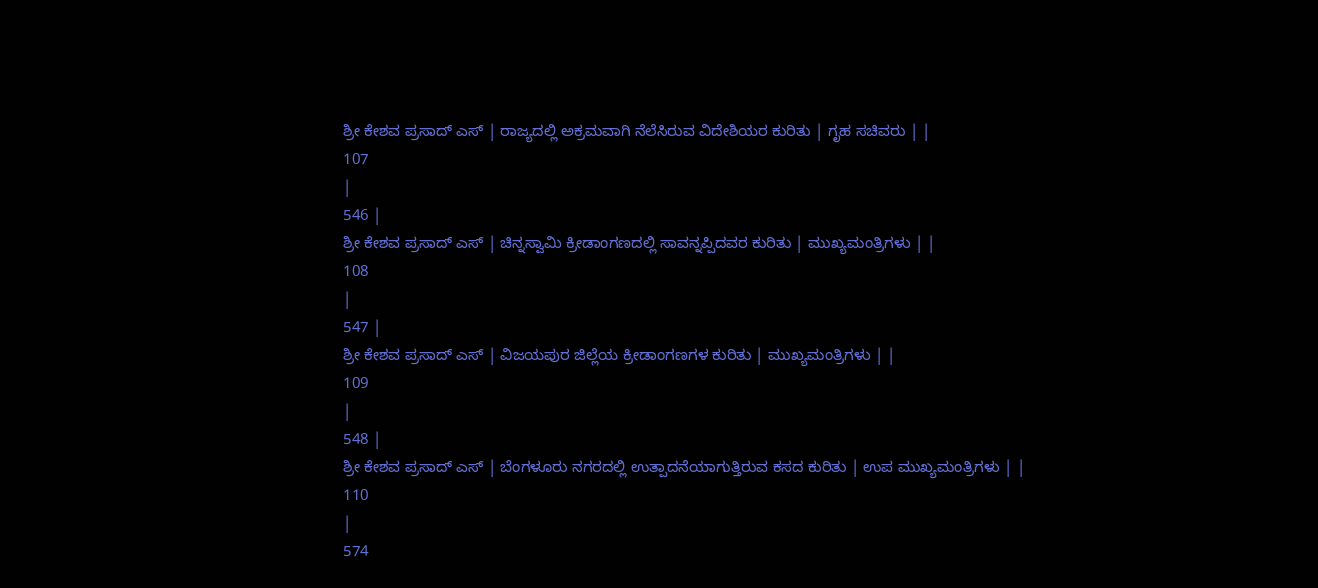ಶ್ರೀ ಕೇಶವ ಪ್ರಸಾದ್ ಎಸ್ | ರಾಜ್ಯದಲ್ಲಿ ಅಕ್ರಮವಾಗಿ ನೆಲೆಸಿರುವ ವಿದೇಶಿಯರ ಕುರಿತು | ಗೃಹ ಸಚಿವರು | |
107
|
546 |
ಶ್ರೀ ಕೇಶವ ಪ್ರಸಾದ್ ಎಸ್ | ಚಿನ್ನಸ್ವಾಮಿ ಕ್ರೀಡಾಂಗಣದಲ್ಲಿ ಸಾವನ್ನಪ್ಪಿದವರ ಕುರಿತು | ಮುಖ್ಯಮಂತ್ರಿಗಳು | |
108
|
547 |
ಶ್ರೀ ಕೇಶವ ಪ್ರಸಾದ್ ಎಸ್ | ವಿಜಯಪುರ ಜಿಲ್ಲೆಯ ಕ್ರೀಡಾಂಗಣಗಳ ಕುರಿತು | ಮುಖ್ಯಮಂತ್ರಿಗಳು | |
109
|
548 |
ಶ್ರೀ ಕೇಶವ ಪ್ರಸಾದ್ ಎಸ್ | ಬೆಂಗಳೂರು ನಗರದಲ್ಲಿ ಉತ್ಪಾದನೆಯಾಗುತ್ತಿರುವ ಕಸದ ಕುರಿತು | ಉಪ ಮುಖ್ಯಮಂತ್ರಿಗಳು | |
110
|
574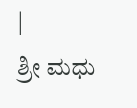|
ಶ್ರೀ ಮಧು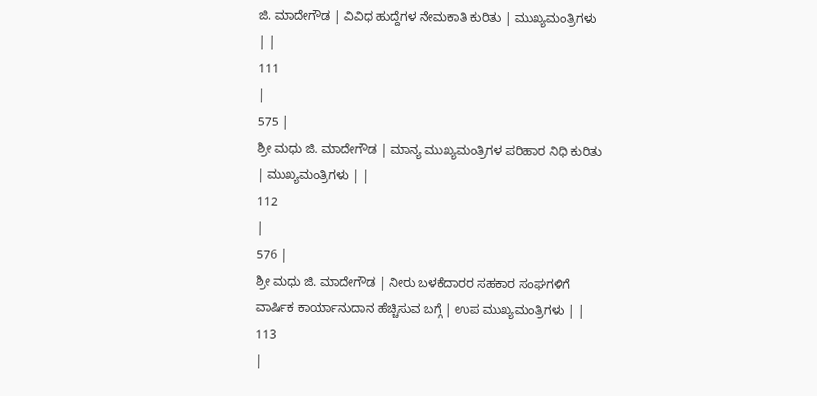ಜಿ. ಮಾದೇಗೌಡ | ವಿವಿಧ ಹುದ್ದೆಗಳ ನೇಮಕಾತಿ ಕುರಿತು | ಮುಖ್ಯಮಂತ್ರಿಗಳು | |
111
|
575 |
ಶ್ರೀ ಮಧು ಜಿ. ಮಾದೇಗೌಡ | ಮಾನ್ಯ ಮುಖ್ಯಮಂತ್ರಿಗಳ ಪರಿಹಾರ ನಿಧಿ ಕುರಿತು | ಮುಖ್ಯಮಂತ್ರಿಗಳು | |
112
|
576 |
ಶ್ರೀ ಮಧು ಜಿ. ಮಾದೇಗೌಡ | ನೀರು ಬಳಕೆದಾರರ ಸಹಕಾರ ಸಂಘಗಳಿಗೆ ವಾರ್ಷಿಕ ಕಾರ್ಯಾನುದಾನ ಹೆಚ್ಚಿಸುವ ಬಗ್ಗೆ | ಉಪ ಮುಖ್ಯಮಂತ್ರಿಗಳು | |
113
|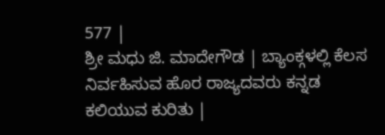577 |
ಶ್ರೀ ಮಧು ಜಿ. ಮಾದೇಗೌಡ | ಬ್ಯಾಂಕ್ಗಳಲ್ಲಿ ಕೆಲಸ ನಿರ್ವಹಿಸುವ ಹೊರ ರಾಜ್ಯದವರು ಕನ್ನಡ ಕಲಿಯುವ ಕುರಿತು |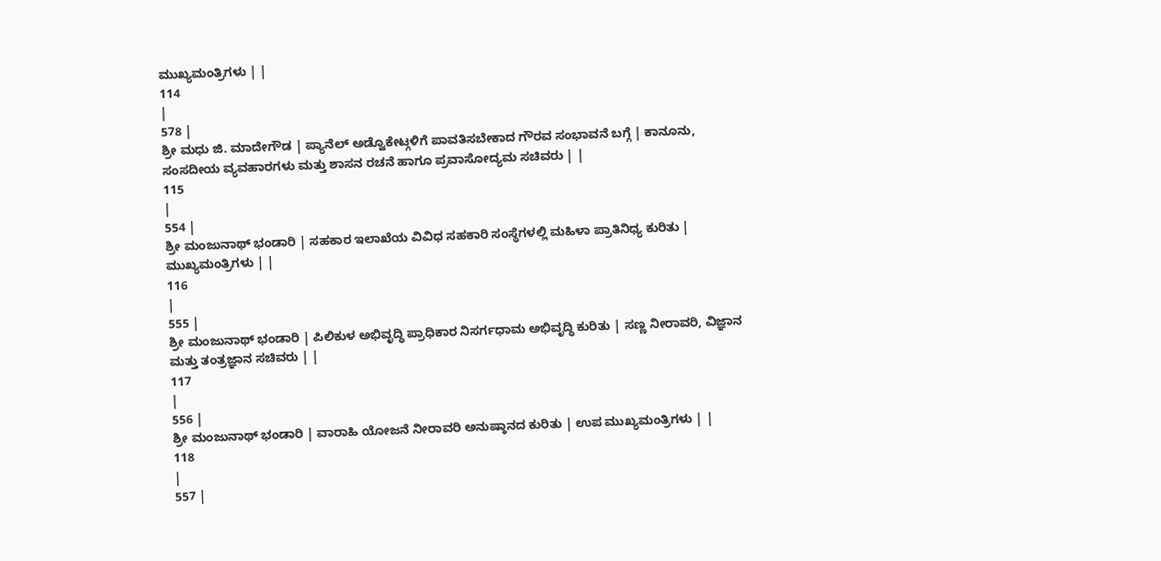ಮುಖ್ಯಮಂತ್ರಿಗಳು | |
114
|
578 |
ಶ್ರೀ ಮಧು ಜಿ. ಮಾದೇಗೌಡ | ಪ್ಯಾನೆಲ್ ಅಡ್ವೊಕೇಟ್ಗಳಿಗೆ ಪಾವತಿಸಬೇಕಾದ ಗೌರವ ಸಂಭಾವನೆ ಬಗ್ಗೆ | ಕಾನೂನು, ಸಂಸದೀಯ ವ್ಯವಹಾರಗಳು ಮತ್ತು ಶಾಸನ ರಚನೆ ಹಾಗೂ ಪ್ರವಾಸೋದ್ಯಮ ಸಚಿವರು | |
115
|
554 |
ಶ್ರೀ ಮಂಜುನಾಥ್ ಭಂಡಾರಿ | ಸಹಕಾರ ಇಲಾಖೆಯ ವಿವಿಧ ಸಹಕಾರಿ ಸಂಸ್ಥೆಗಳಲ್ಲಿ ಮಹಿಳಾ ಪ್ರಾತಿನಿಧ್ಯ ಕುರಿತು | ಮುಖ್ಯಮಂತ್ರಿಗಳು | |
116
|
555 |
ಶ್ರೀ ಮಂಜುನಾಥ್ ಭಂಡಾರಿ | ಪಿಲಿಕುಳ ಅಭಿವೃದ್ಧಿ ಪ್ರಾಧಿಕಾರ ನಿಸರ್ಗಧಾಮ ಅಭಿವೃದ್ಧಿ ಕುರಿತು | ಸಣ್ಣ ನೀರಾವರಿ, ವಿಜ್ಞಾನ ಮತ್ತು ತಂತ್ರಜ್ಞಾನ ಸಚಿವರು | |
117
|
556 |
ಶ್ರೀ ಮಂಜುನಾಥ್ ಭಂಡಾರಿ | ವಾರಾಹಿ ಯೋಜನೆ ನೀರಾವರಿ ಅನುಷ್ಠಾನದ ಕುರಿತು | ಉಪ ಮುಖ್ಯಮಂತ್ರಿಗಳು | |
118
|
557 |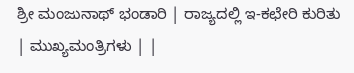ಶ್ರೀ ಮಂಜುನಾಥ್ ಭಂಡಾರಿ | ರಾಜ್ಯದಲ್ಲಿ ಇ-ಕಛೇರಿ ಕುರಿತು | ಮುಖ್ಯಮಂತ್ರಿಗಳು | |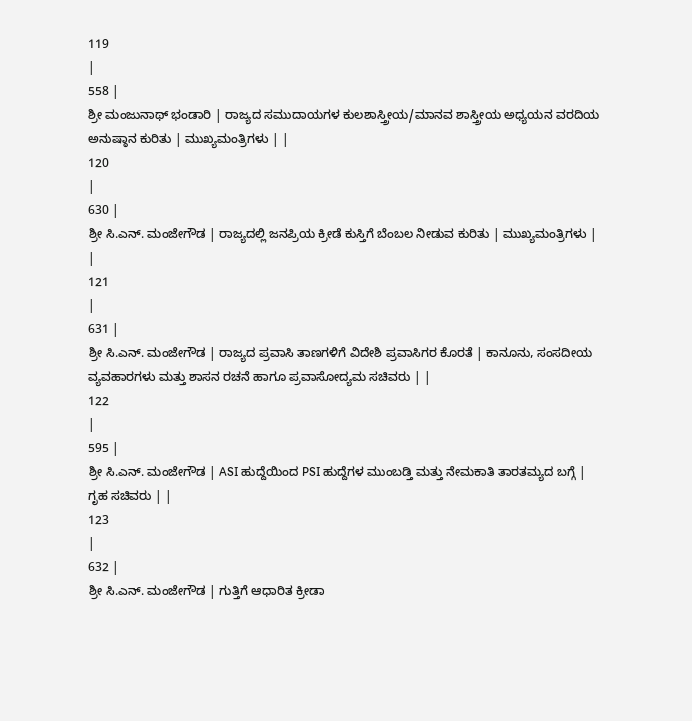119
|
558 |
ಶ್ರೀ ಮಂಜುನಾಥ್ ಭಂಡಾರಿ | ರಾಜ್ಯದ ಸಮುದಾಯಗಳ ಕುಲಶಾಸ್ತ್ರೀಯ/ಮಾನವ ಶಾಸ್ತ್ರೀಯ ಅಧ್ಯಯನ ವರದಿಯ ಅನುಷ್ಠಾನ ಕುರಿತು | ಮುಖ್ಯಮಂತ್ರಿಗಳು | |
120
|
630 |
ಶ್ರೀ ಸಿ.ಎನ್. ಮಂಜೇಗೌಡ | ರಾಜ್ಯದಲ್ಲಿ ಜನಪ್ರಿಯ ಕ್ರೀಡೆ ಕುಸ್ತಿಗೆ ಬೆಂಬಲ ನೀಡುವ ಕುರಿತು | ಮುಖ್ಯಮಂತ್ರಿಗಳು | |
121
|
631 |
ಶ್ರೀ ಸಿ.ಎನ್. ಮಂಜೇಗೌಡ | ರಾಜ್ಯದ ಪ್ರವಾಸಿ ತಾಣಗಳಿಗೆ ವಿದೇಶಿ ಪ್ರವಾಸಿಗರ ಕೊರತೆ | ಕಾನೂನು, ಸಂಸದೀಯ ವ್ಯವಹಾರಗಳು ಮತ್ತು ಶಾಸನ ರಚನೆ ಹಾಗೂ ಪ್ರವಾಸೋದ್ಯಮ ಸಚಿವರು | |
122
|
595 |
ಶ್ರೀ ಸಿ.ಎನ್. ಮಂಜೇಗೌಡ | ASI ಹುದ್ದೆಯಿಂದ PSI ಹುದ್ದೆಗಳ ಮುಂಬಡ್ತಿ ಮತ್ತು ನೇಮಕಾತಿ ತಾರತಮ್ಯದ ಬಗ್ಗೆ | ಗೃಹ ಸಚಿವರು | |
123
|
632 |
ಶ್ರೀ ಸಿ.ಎನ್. ಮಂಜೇಗೌಡ | ಗುತ್ತಿಗೆ ಆಧಾರಿತ ಕ್ರೀಡಾ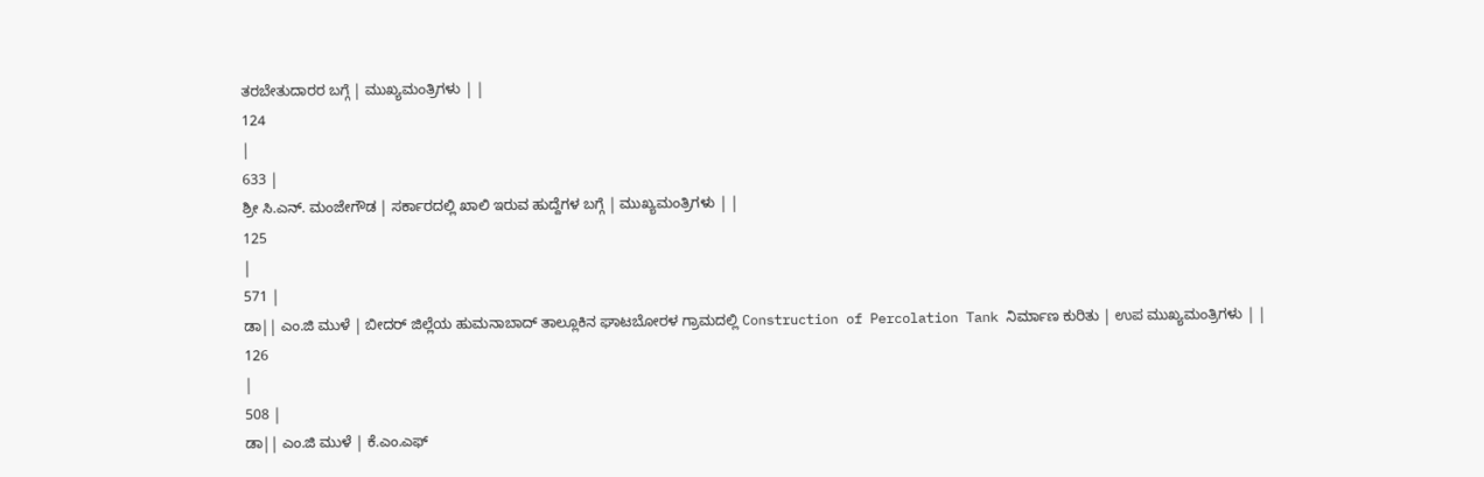ತರಬೇತುದಾರರ ಬಗ್ಗೆ | ಮುಖ್ಯಮಂತ್ರಿಗಳು | |
124
|
633 |
ಶ್ರೀ ಸಿ.ಎನ್. ಮಂಜೇಗೌಡ | ಸರ್ಕಾರದಲ್ಲಿ ಖಾಲಿ ಇರುವ ಹುದ್ದೆಗಳ ಬಗ್ಗೆ | ಮುಖ್ಯಮಂತ್ರಿಗಳು | |
125
|
571 |
ಡಾ|| ಎಂ.ಜಿ ಮುಳೆ | ಬೀದರ್ ಜಿಲ್ಲೆಯ ಹುಮನಾಬಾದ್ ತಾಲ್ಲೂಕಿನ ಘಾಟಬೋರಳ ಗ್ರಾಮದಲ್ಲಿ Construction of Percolation Tank ನಿರ್ಮಾಣ ಕುರಿತು | ಉಪ ಮುಖ್ಯಮಂತ್ರಿಗಳು | |
126
|
508 |
ಡಾ|| ಎಂ.ಜಿ ಮುಳೆ | ಕೆ.ಎಂ.ಎಫ್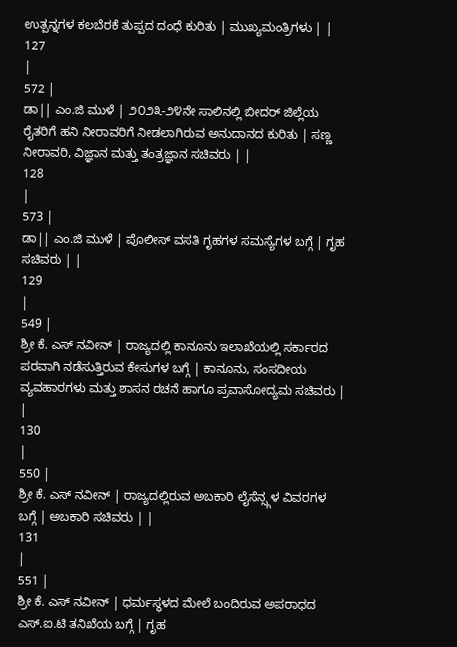ಉತ್ಪನ್ನಗಳ ಕಲಬೆರಕೆ ತುಪ್ಪದ ದಂಧೆ ಕುರಿತು | ಮುಖ್ಯಮಂತ್ರಿಗಳು | |
127
|
572 |
ಡಾ|| ಎಂ.ಜಿ ಮುಳೆ | ೨೦೨೩-೨೪ನೇ ಸಾಲಿನಲ್ಲಿ ಬೀದರ್ ಜಿಲ್ಲೆಯ ರೈತರಿಗೆ ಹನಿ ನೀರಾವರಿಗೆ ನೀಡಲಾಗಿರುವ ಅನುದಾನದ ಕುರಿತು | ಸಣ್ಣ ನೀರಾವರಿ, ವಿಜ್ಞಾನ ಮತ್ತು ತಂತ್ರಜ್ಞಾನ ಸಚಿವರು | |
128
|
573 |
ಡಾ|| ಎಂ.ಜಿ ಮುಳೆ | ಪೊಲೀಸ್ ವಸತಿ ಗೃಹಗಳ ಸಮಸ್ಯೆಗಳ ಬಗ್ಗೆ | ಗೃಹ ಸಚಿವರು | |
129
|
549 |
ಶ್ರೀ ಕೆ. ಎಸ್ ನವೀನ್ | ರಾಜ್ಯದಲ್ಲಿ ಕಾನೂನು ಇಲಾಖೆಯಲ್ಲಿ ಸರ್ಕಾರದ ಪರವಾಗಿ ನಡೆಸುತ್ತಿರುವ ಕೇಸುಗಳ ಬಗ್ಗೆ | ಕಾನೂನು, ಸಂಸದೀಯ ವ್ಯವಹಾರಗಳು ಮತ್ತು ಶಾಸನ ರಚನೆ ಹಾಗೂ ಪ್ರವಾಸೋದ್ಯಮ ಸಚಿವರು | |
130
|
550 |
ಶ್ರೀ ಕೆ. ಎಸ್ ನವೀನ್ | ರಾಜ್ಯದಲ್ಲಿರುವ ಅಬಕಾರಿ ಲೈಸೆನ್ಸ್ಗಳ ವಿವರಗಳ ಬಗ್ಗೆ | ಅಬಕಾರಿ ಸಚಿವರು | |
131
|
551 |
ಶ್ರೀ ಕೆ. ಎಸ್ ನವೀನ್ | ಧರ್ಮಸ್ಥಳದ ಮೇಲೆ ಬಂದಿರುವ ಅಪರಾಧದ ಎಸ್.ಐ.ಟಿ ತನಿಖೆಯ ಬಗ್ಗೆ | ಗೃಹ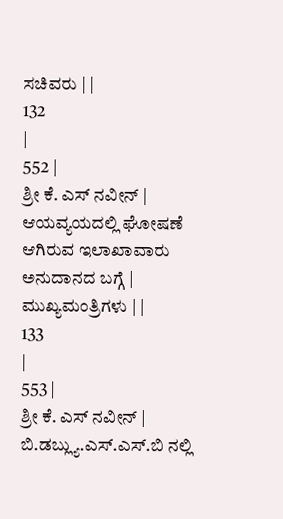ಸಚಿವರು | |
132
|
552 |
ಶ್ರೀ ಕೆ. ಎಸ್ ನವೀನ್ | ಆಯವ್ಯಯದಲ್ಲಿ ಘೋಷಣೆ ಆಗಿರುವ ಇಲಾಖಾವಾರು ಅನುದಾನದ ಬಗ್ಗೆ | ಮುಖ್ಯಮಂತ್ರಿಗಳು | |
133
|
553 |
ಶ್ರೀ ಕೆ. ಎಸ್ ನವೀನ್ | ಬಿ.ಡಬ್ಲ್ಯು.ಎಸ್.ಎಸ್.ಬಿ ನಲ್ಲಿ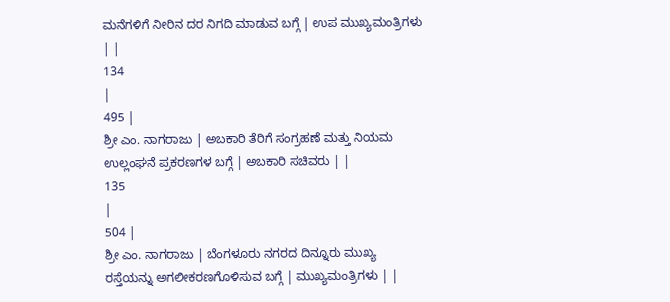ಮನೆಗಳಿಗೆ ನೀರಿನ ದರ ನಿಗದಿ ಮಾಡುವ ಬಗ್ಗೆ | ಉಪ ಮುಖ್ಯಮಂತ್ರಿಗಳು | |
134
|
495 |
ಶ್ರೀ ಎಂ. ನಾಗರಾಜು | ಅಬಕಾರಿ ತೆರಿಗೆ ಸಂಗ್ರಹಣೆ ಮತ್ತು ನಿಯಮ ಉಲ್ಲಂಘನೆ ಪ್ರಕರಣಗಳ ಬಗ್ಗೆ | ಅಬಕಾರಿ ಸಚಿವರು | |
135
|
504 |
ಶ್ರೀ ಎಂ. ನಾಗರಾಜು | ಬೆಂಗಳೂರು ನಗರದ ದಿನ್ನೂರು ಮುಖ್ಯ ರಸ್ತೆಯನ್ನು ಅಗಲೀಕರಣಗೊಳಿಸುವ ಬಗ್ಗೆ | ಮುಖ್ಯಮಂತ್ರಿಗಳು | |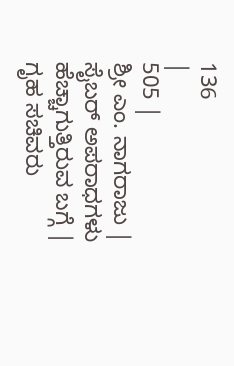136
|
505 |
ಶ್ರೀ ಎಂ. ನಾಗರಾಜು | ಸೈಬರ್ ಅಪರಾಧಗಳು ಹೆಚ್ಚಾಗುತ್ತಿರುವ ಬಗ್ಗೆ | ಗೃಹ ಸಚಿವರು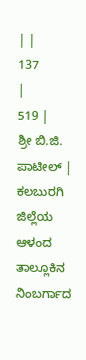| |
137
|
519 |
ಶ್ರೀ ಬಿ.ಜಿ. ಪಾಟೀಲ್ | ಕಲಬುರಗಿ ಜಿಲ್ಲೆಯ ಆಳಂದ ತಾಲ್ಲೂಕಿನ ನಿಂಬರ್ಗಾದ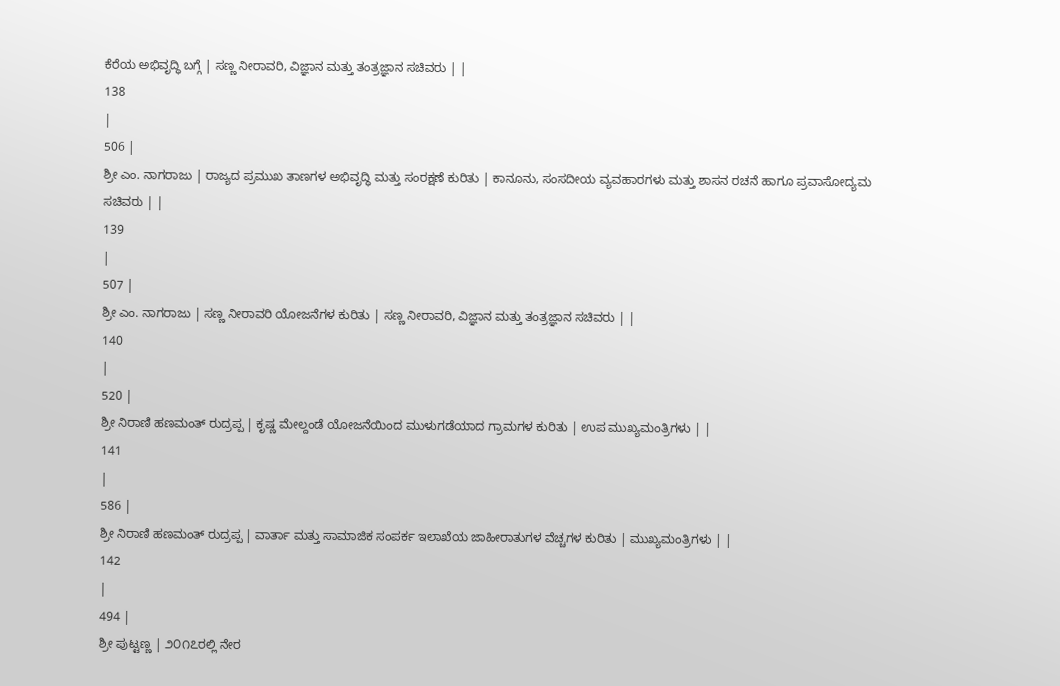ಕೆರೆಯ ಅಭಿವೃದ್ಧಿ ಬಗ್ಗೆ | ಸಣ್ಣ ನೀರಾವರಿ, ವಿಜ್ಞಾನ ಮತ್ತು ತಂತ್ರಜ್ಞಾನ ಸಚಿವರು | |
138
|
506 |
ಶ್ರೀ ಎಂ. ನಾಗರಾಜು | ರಾಜ್ಯದ ಪ್ರಮುಖ ತಾಣಗಳ ಅಭಿವೃದ್ಧಿ ಮತ್ತು ಸಂರಕ್ಷಣೆ ಕುರಿತು | ಕಾನೂನು, ಸಂಸದೀಯ ವ್ಯವಹಾರಗಳು ಮತ್ತು ಶಾಸನ ರಚನೆ ಹಾಗೂ ಪ್ರವಾಸೋದ್ಯಮ ಸಚಿವರು | |
139
|
507 |
ಶ್ರೀ ಎಂ. ನಾಗರಾಜು | ಸಣ್ಣ ನೀರಾವರಿ ಯೋಜನೆಗಳ ಕುರಿತು | ಸಣ್ಣ ನೀರಾವರಿ, ವಿಜ್ಞಾನ ಮತ್ತು ತಂತ್ರಜ್ಞಾನ ಸಚಿವರು | |
140
|
520 |
ಶ್ರೀ ನಿರಾಣಿ ಹಣಮಂತ್ ರುದ್ರಪ್ಪ | ಕೃಷ್ಣ ಮೇಲ್ದಂಡೆ ಯೋಜನೆಯಿಂದ ಮುಳುಗಡೆಯಾದ ಗ್ರಾಮಗಳ ಕುರಿತು | ಉಪ ಮುಖ್ಯಮಂತ್ರಿಗಳು | |
141
|
586 |
ಶ್ರೀ ನಿರಾಣಿ ಹಣಮಂತ್ ರುದ್ರಪ್ಪ | ವಾರ್ತಾ ಮತ್ತು ಸಾಮಾಜಿಕ ಸಂಪರ್ಕ ಇಲಾಖೆಯ ಜಾಹೀರಾತುಗಳ ವೆಚ್ಚಗಳ ಕುರಿತು | ಮುಖ್ಯಮಂತ್ರಿಗಳು | |
142
|
494 |
ಶ್ರೀ ಪುಟ್ಟಣ್ಣ | ೨೦೧೭ರಲ್ಲಿ ನೇರ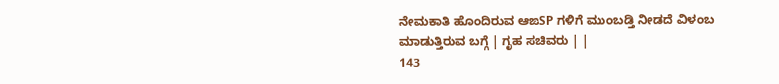ನೇಮಕಾತಿ ಹೊಂದಿರುವ ಆಙSP ಗಳಿಗೆ ಮುಂಬಡ್ತಿ ನೀಡದೆ ವಿಳಂಬ ಮಾಡುತ್ತಿರುವ ಬಗ್ಗೆ | ಗೃಹ ಸಚಿವರು | |
143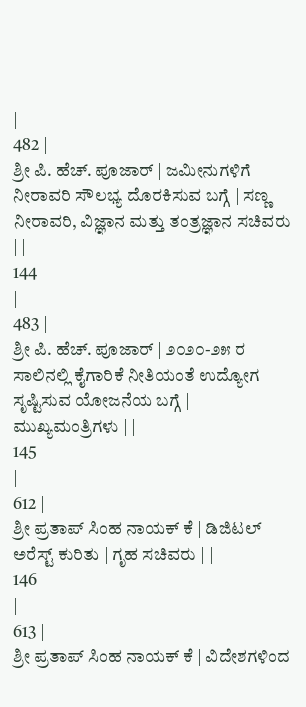|
482 |
ಶ್ರೀ ಪಿ. ಹೆಚ್. ಪೂಜಾರ್ | ಜಮೀನುಗಳಿಗೆ ನೀರಾವರಿ ಸೌಲಭ್ಯ ದೊರಕಿಸುವ ಬಗ್ಗೆ | ಸಣ್ಣ ನೀರಾವರಿ, ವಿಜ್ಞಾನ ಮತ್ತು ತಂತ್ರಜ್ಞಾನ ಸಚಿವರು | |
144
|
483 |
ಶ್ರೀ ಪಿ. ಹೆಚ್. ಪೂಜಾರ್ | ೨೦೨೦-೨೫ ರ ಸಾಲಿನಲ್ಲಿ ಕೈಗಾರಿಕೆ ನೀತಿಯಂತೆ ಉದ್ಯೋಗ ಸೃಷ್ಟಿಸುವ ಯೋಜನೆಯ ಬಗ್ಗೆ | ಮುಖ್ಯಮಂತ್ರಿಗಳು | |
145
|
612 |
ಶ್ರೀ ಪ್ರತಾಪ್ ಸಿಂಹ ನಾಯಕ್ ಕೆ | ಡಿಜಿಟಲ್ ಅರೆಸ್ಟ್ ಕುರಿತು | ಗೃಹ ಸಚಿವರು | |
146
|
613 |
ಶ್ರೀ ಪ್ರತಾಪ್ ಸಿಂಹ ನಾಯಕ್ ಕೆ | ವಿದೇಶಗಳಿಂದ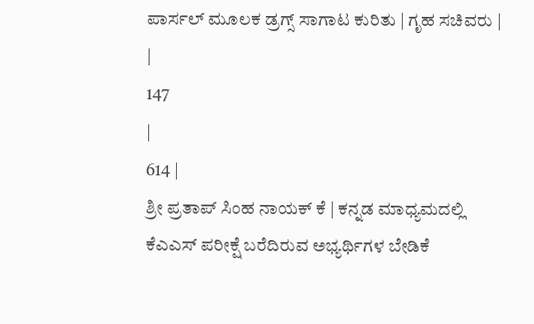ಪಾರ್ಸಲ್ ಮೂಲಕ ಡ್ರಗ್ಸ್ ಸಾಗಾಟ ಕುರಿತು | ಗೃಹ ಸಚಿವರು | |
147
|
614 |
ಶ್ರೀ ಪ್ರತಾಪ್ ಸಿಂಹ ನಾಯಕ್ ಕೆ | ಕನ್ನಡ ಮಾಧ್ಯಮದಲ್ಲಿ ಕೆಎಎಸ್ ಪರೀಕ್ಷೆ ಬರೆದಿರುವ ಅಭ್ಯರ್ಥಿಗಳ ಬೇಡಿಕೆ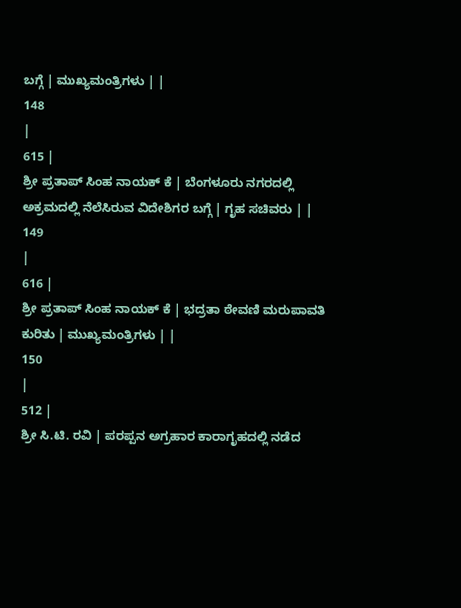ಬಗ್ಗೆ | ಮುಖ್ಯಮಂತ್ರಿಗಳು | |
148
|
615 |
ಶ್ರೀ ಪ್ರತಾಪ್ ಸಿಂಹ ನಾಯಕ್ ಕೆ | ಬೆಂಗಳೂರು ನಗರದಲ್ಲಿ ಅಕ್ರಮದಲ್ಲಿ ನೆಲೆಸಿರುವ ವಿದೇಶಿಗರ ಬಗ್ಗೆ | ಗೃಹ ಸಚಿವರು | |
149
|
616 |
ಶ್ರೀ ಪ್ರತಾಪ್ ಸಿಂಹ ನಾಯಕ್ ಕೆ | ಭದ್ರತಾ ಠೇವಣಿ ಮರುಪಾವತಿ ಕುರಿತು | ಮುಖ್ಯಮಂತ್ರಿಗಳು | |
150
|
512 |
ಶ್ರೀ ಸಿ.ಟಿ. ರವಿ | ಪರಪ್ಪನ ಅಗ್ರಹಾರ ಕಾರಾಗೃಹದಲ್ಲಿ ನಡೆದ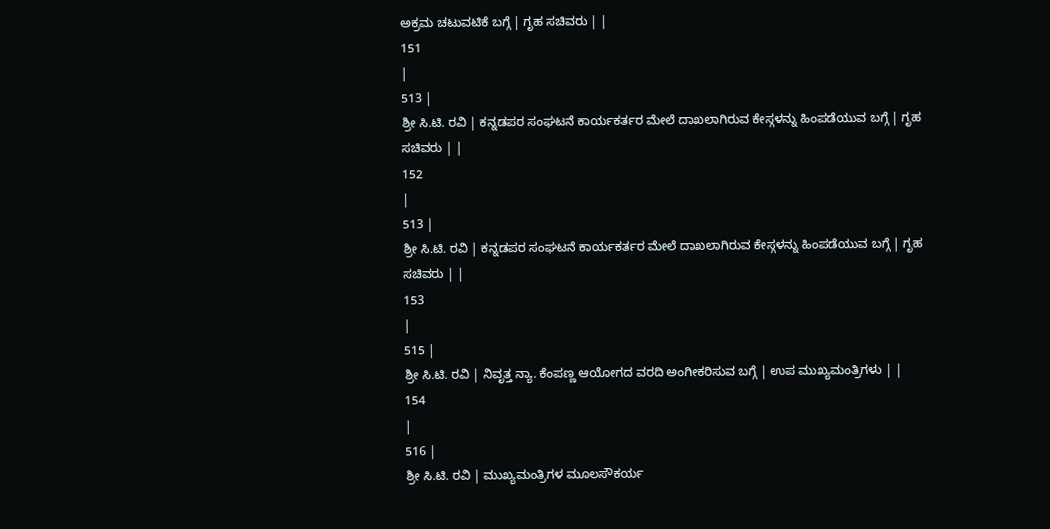ಅಕ್ರಮ ಚಟುವಟಿಕೆ ಬಗ್ಗೆ | ಗೃಹ ಸಚಿವರು | |
151
|
513 |
ಶ್ರೀ ಸಿ.ಟಿ. ರವಿ | ಕನ್ನಡಪರ ಸಂಘಟನೆ ಕಾರ್ಯಕರ್ತರ ಮೇಲೆ ದಾಖಲಾಗಿರುವ ಕೇಸ್ಗಳನ್ನು ಹಿಂಪಡೆಯುವ ಬಗ್ಗೆ | ಗೃಹ ಸಚಿವರು | |
152
|
513 |
ಶ್ರೀ ಸಿ.ಟಿ. ರವಿ | ಕನ್ನಡಪರ ಸಂಘಟನೆ ಕಾರ್ಯಕರ್ತರ ಮೇಲೆ ದಾಖಲಾಗಿರುವ ಕೇಸ್ಗಳನ್ನು ಹಿಂಪಡೆಯುವ ಬಗ್ಗೆ | ಗೃಹ ಸಚಿವರು | |
153
|
515 |
ಶ್ರೀ ಸಿ.ಟಿ. ರವಿ | ನಿವೃತ್ತ ನ್ಯಾ. ಕೆಂಪಣ್ಣ ಆಯೋಗದ ವರದಿ ಅಂಗೀಕರಿಸುವ ಬಗ್ಗೆ | ಉಪ ಮುಖ್ಯಮಂತ್ರಿಗಳು | |
154
|
516 |
ಶ್ರೀ ಸಿ.ಟಿ. ರವಿ | ಮುಖ್ಯಮಂತ್ರಿಗಳ ಮೂಲಸೌಕರ್ಯ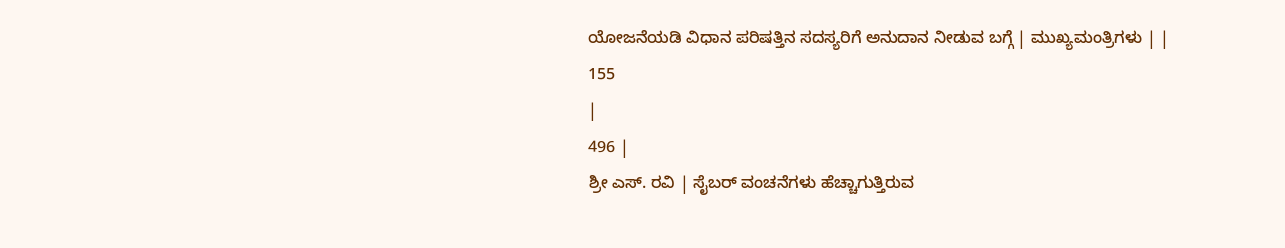ಯೋಜನೆಯಡಿ ವಿಧಾನ ಪರಿಷತ್ತಿನ ಸದಸ್ಯರಿಗೆ ಅನುದಾನ ನೀಡುವ ಬಗ್ಗೆ | ಮುಖ್ಯಮಂತ್ರಿಗಳು | |
155
|
496 |
ಶ್ರೀ ಎಸ್. ರವಿ | ಸೈಬರ್ ವಂಚನೆಗಳು ಹೆಚ್ಚಾಗುತ್ತಿರುವ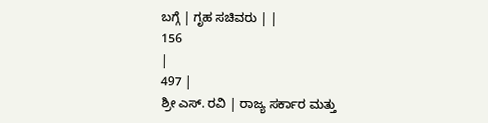ಬಗ್ಗೆ | ಗೃಹ ಸಚಿವರು | |
156
|
497 |
ಶ್ರೀ ಎಸ್. ರವಿ | ರಾಜ್ಯ ಸರ್ಕಾರ ಮತ್ತು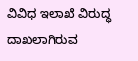ವಿವಿಧ ಇಲಾಖೆ ವಿರುದ್ಧ ದಾಖಲಾಗಿರುವ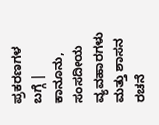ಪ್ರಕರಣಗಳ ಬಗ್ಗೆ | ಕಾನೂನು, ಸಂಸದೀಯ ವ್ಯವಹಾರಗಳು ಮತ್ತು ಶಾಸನ ರಚನೆ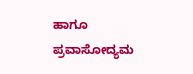ಹಾಗೂ ಪ್ರವಾಸೋದ್ಯಮ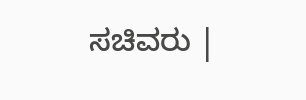ಸಚಿವರು |